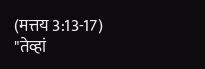(मत्तय 3:13-17)
"तेव्हां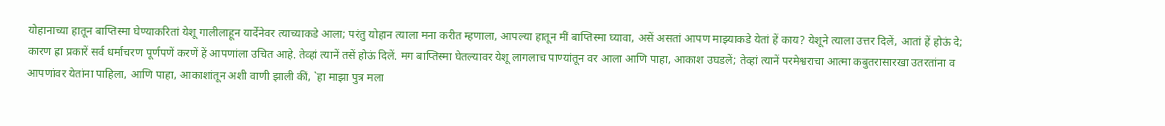योहानाच्या हातून बाप्तिस्मा घेण्याकरितां येशू गालीलाहून यार्देनेवर त्याच्याकडे आला; परंतु योहान त्याला मना करीत म्हणाला, आपल्या हातून मीं बाप्तिस्मा घ्यावा, असें असतां आपण माझ्याकडे येतां हें काय? येशूने त्याला उत्तर दिलें, आतां हें होऊं दे; कारण ह्रा प्रकारें सर्व धर्माचरण पूर्णपणें करणें हें आपणांला उचित आहे. तेव्हां त्यानें तसें होऊं दिलें. मग बाप्तिस्मा घेतल्यावर येशू लागलाच पाण्यांतून वर आला आणि पाहा, आकाश उघडलें; तेव्हां त्यानें परमेश्वराचा आत्मा कबुतरासारखा उतरतांना व आपणांवर येतांना पाहिला, आणि पाहा, आकाशांतून अशी वाणी झाली कीं, `हा माझा पुत्र मला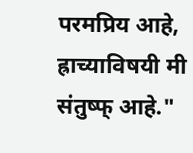परमप्रिय आहे, ह्राच्याविषयी मी संतुष्फ् आहे."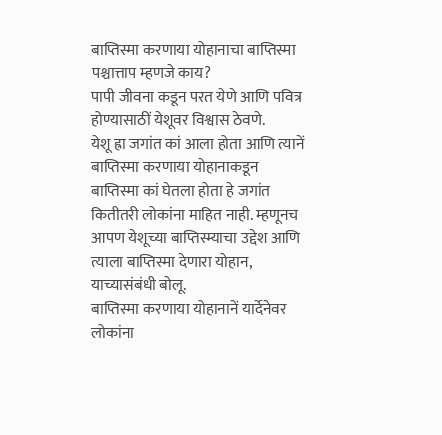बाप्तिस्मा करणाया योहानाचा बाप्तिस्मा
पश्चात्ताप म्हणजे काय?
पापी जीवना कडून परत येणे आणि पवित्र
होण्यासाठीं येशूवर विश्वास ठेवणे.
येशू ह्रा जगांत कां आला होता आणि त्यानें बाप्तिस्मा करणाया योहानाकडून बाप्तिस्मा कां घेतला होता हे जगांत कितीतरी लोकांना माहित नाही. म्हणूनच आपण येशूच्या बाप्तिस्म्याचा उद्देश आणि त्याला बाप्तिस्मा देणारा योहान, याच्यासंबंधी बोलू.
बाप्तिस्मा करणाया योहानानें यार्देनेवर लोकांना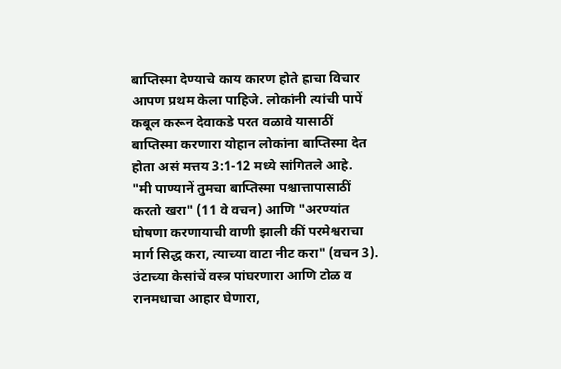बाप्तिस्मा देण्याचे काय कारण होते ह्राचा विचार आपण प्रथम केला पाहिजे. लोकांनी त्यांची पापें कबूल करून देवाकडे परत वळावे यासाठीं बाप्तिस्मा करणारा योहान लोकांना बाप्तिस्मा देत होता असं मत्तय 3:1-12 मध्ये सांगितले आहे.
"मी पाण्यानें तुमचा बाप्तिस्मा पश्चात्तापासाठीं करतो खरा" (11 वे वचन) आणि "अरण्यांत घोषणा करणायाची वाणी झाली कीं परमेश्वराचा मार्ग सिद्ध करा, त्याच्या वाटा नीट करा" (वचन 3). उंटाच्या केसांचें वस्त्र पांघरणारा आणि टोळ व रानमधाचा आहार घेणारा,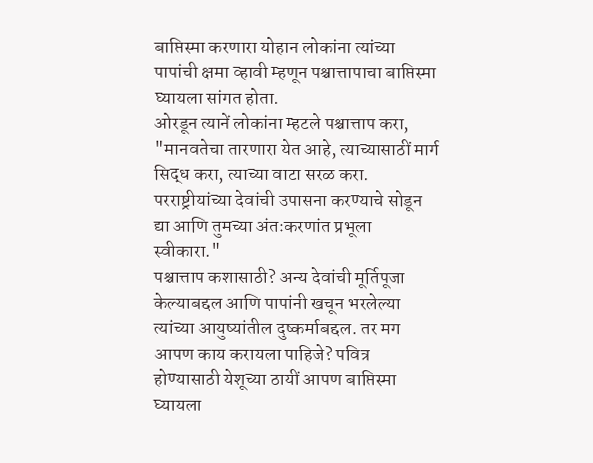बाप्तिस्मा करणारा योहान लोकांना त्यांच्या पापांची क्षमा व्हावी म्हणून पश्चात्तापाचा बाप्तिस्मा घ्यायला सांगत होता.
ओरडून त्यानें लोकांना म्हटले पश्चात्ताप करा, "मानवतेचा तारणारा येत आहे, त्याच्यासाठीं मार्ग सिद्ध करा, त्याच्या वाटा सरळ करा. परराष्ट्रीयांच्या देवांची उपासना करण्याचे सोडून द्या आणि तुमच्या अंतःकरणांत प्रभूला स्वीकारा."
पश्चात्ताप कशासाठी? अन्य देवांची मूर्तिपूजा केल्याबद्दल आणि पापांनी खचून भरलेल्या त्यांच्या आयुष्यांतील दुष्कर्माबद्दल. तर मग आपण काय करायला पाहिजे? पवित्र होण्यासाठी येशूच्या ठायीं आपण बाप्तिस्मा घ्यायला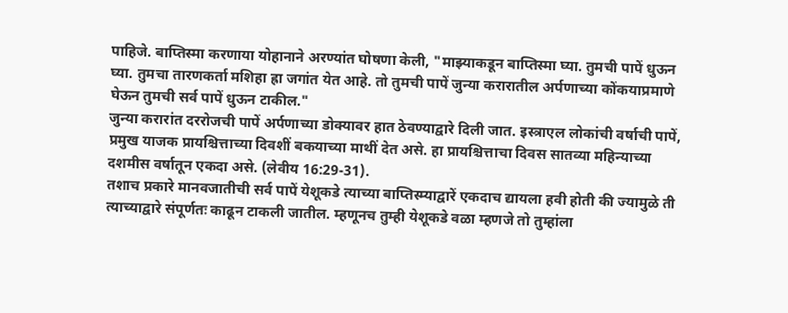पाहिजे. बाप्तिस्मा करणाया योहानाने अरण्यांत घोषणा केली, "माझ्याकडून बाप्तिस्मा घ्या. तुमची पापें धुऊन घ्या. तुमचा तारणकर्ता मशिहा ह्रा जगांत येत आहे. तो तुमची पापें जुन्या करारातील अर्पणाच्या कोंकयाप्रमाणे घेऊन तुमची सर्व पापें धुऊन टाकील."
जुन्या करारांत दररोजची पापें अर्पणाच्या डोक्यावर हात ठेवण्याद्वारे दिली जात. इस्त्राएल लोकांची वर्षाची पापें, प्रमुख याजक प्रायश्चित्ताच्या दिवशीं बकयाच्या माथीं देत असे. हा प्रायश्चित्ताचा दिवस सातव्या महिन्याच्या दशमीस वर्षातून एकदा असे. (लेवीय 16:29-31).
तशाच प्रकारे मानवजातीची सर्व पापें येशूकडे त्याच्या बाप्तिस्म्याद्वारें एकदाच द्यायला हवी होती की ज्यामुळे ती त्याच्याद्वारे संपूर्णतः काढून टाकली जातील. म्हणूनच तुम्ही येशूकडे वळा म्हणजे तो तुम्हांला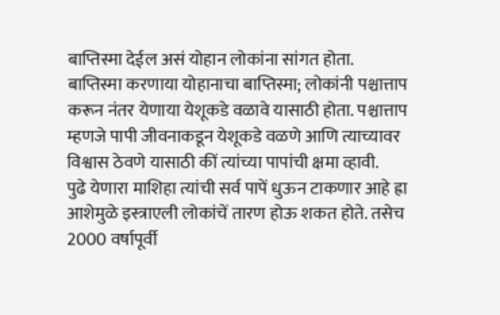बाप्तिस्मा देईल असं योहान लोकांना सांगत होता.
बाप्तिस्मा करणाया योहानाचा बाप्तिस्मा; लोकांनी पश्चात्ताप करून नंतर येणाया येशूकडे वळावे यासाठी होता. पश्चात्ताप म्हणजे पापी जीवनाकडून येशूकडे वळणे आणि त्याच्यावर विश्वास ठेवणे यासाठी कीं त्यांच्या पापांची क्षमा व्हावी.
पुढे येणारा माशिहा त्यांची सर्व पापें धुऊन टाकणार आहे ह्रा आशेमुळे इस्त्राएली लोकांचें तारण होऊ शकत होते. तसेच 2000 वर्षापूर्वी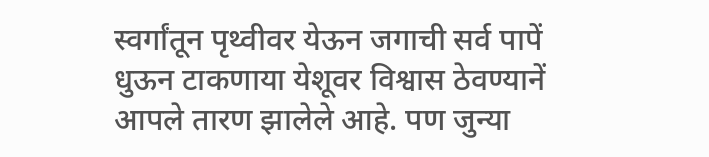स्वर्गांतून पृथ्वीवर येऊन जगाची सर्व पापें धुऊन टाकणाया येशूवर विश्वास ठेवण्यानें आपले तारण झालेले आहे. पण जुन्या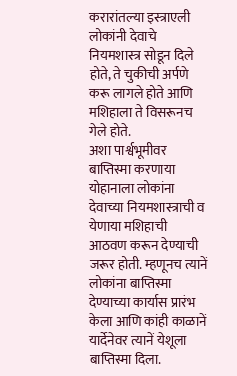करारांतल्या इस्त्राएली लोकांनी देवाचे नियमशास्त्र सोडून दिले होते, ते चुकीची अर्पणे करू लागले होते आणि मशिहाला ते विसरूनच गेले होते.
अशा पार्श्वभूमीवर बाप्तिस्मा करणाया योहानाला लोकांना देवाच्या नियमशास्त्राची व येणाया मशिहाची आठवण करून देण्याची जरूर होती. म्हणूनच त्यानें लोकांना बाप्तिस्मा देण्याच्या कार्यास प्रारंभ केला आणि कांही काळानें यार्देनेवर त्यानें येशूला बाप्तिस्मा दिला.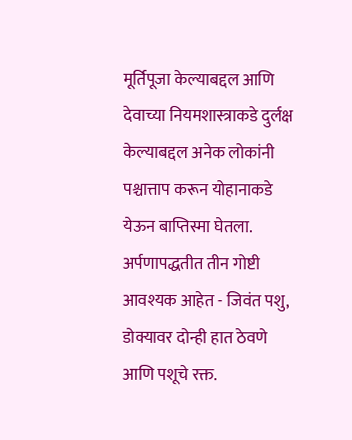मूर्तिपूजा केल्याबद्दल आणि देवाच्या नियमशास्त्राकडे दुर्लक्ष केल्याबद्दल अनेक लोकांनी पश्चात्ताप करून योहानाकडे येऊन बाप्तिस्मा घेतला. अर्पणापद्धतीत तीन गोष्टी आवश्यक आहेत - जिवंत पशु, डोक्यावर दोन्ही हात ठेवणे आणि पशूचे रक्त.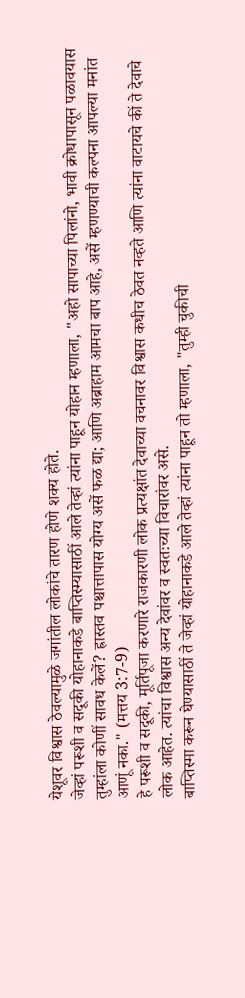येशूवर विश्वास ठेवल्यामुळे जगांतील लोकांचे तारण होणे शक्य होते.
जेव्हां परूशी व सदूकी योहानाकडे बाप्तिस्म्यासाठीं आले तेव्हां त्यांना पाहून योहान म्हणाला, "अहो सापाच्या पिलांनो, भावी क्रोधापासून पळावयास तुम्हांला कोणीं सावध केलें? ह्रास्तव पश्चात्तापास योग्य असें फळ द्या; आणि अब्राहाम आमचा बाप आहे, असें म्हणण्याची कल्पना आपल्या मनांत आणूं नका." (मत्तय 3:7-9)
हे परूशी व सदूकी, मूर्तिपूजा करणारे राजकारणी लोक प्रत्यक्षांत देवाच्या वचनावर विश्वास कधीच ठेवत नव्हते आणि त्यांना वाटायचे कीं ते देवाचे लोक आहेत. त्यांचा विश्वास अन्य देवांवर व स्वतःच्या विचारांवर असे.
बाप्तिस्मा करून घेण्यासाठीं ते जेव्हां योहानाकडे आले तेव्हां त्यांना पाहून तो म्हणाला, "तुम्ही चुकीची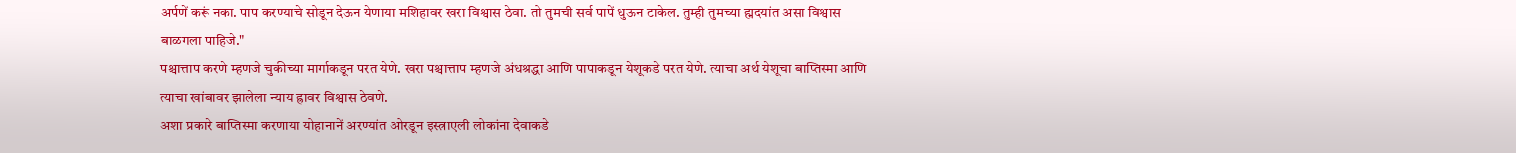अर्पणें करूं नका. पाप करण्याचे सोडून देऊन येणाया मशिहावर खरा विश्वास ठेवा. तो तुमची सर्व पापें धुऊन टाकेल. तुम्ही तुमच्या ह्मदयांत असा विश्वास बाळगला पाहिजे."
पश्चात्ताप करणे म्हणजे चुकीच्या मार्गाकडून परत येणे. खरा पश्चात्ताप म्हणजे अंधश्रद्धा आणि पापाकडून येशूकडे परत येणे. त्याचा अर्थ येशूचा बाप्तिस्मा आणि त्याचा खांबावर झालेला न्याय ह्रावर विश्वास ठेवणे.
अशा प्रकारे बाप्तिस्मा करणाया योहानानें अरण्यांत ओरडून इस्त्राएली लोकांना देवाकडे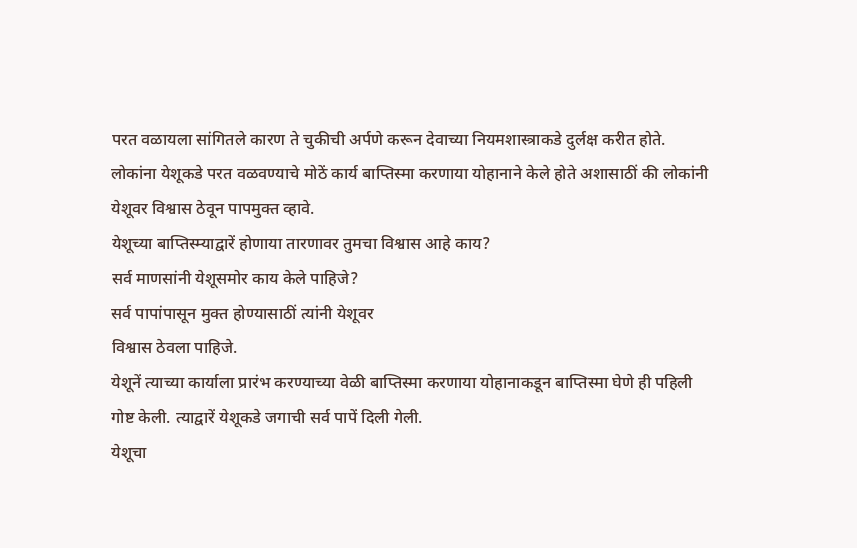परत वळायला सांगितले कारण ते चुकीची अर्पणे करून देवाच्या नियमशास्त्राकडे दुर्लक्ष करीत होते. लोकांना येशूकडे परत वळवण्याचे मोठें कार्य बाप्तिस्मा करणाया योहानाने केले होते अशासाठीं की लोकांनी येशूवर विश्वास ठेवून पापमुक्त व्हावे.
येशूच्या बाप्तिस्म्याद्वारें होणाया तारणावर तुमचा विश्वास आहे काय?
सर्व माणसांनी येशूसमोर काय केले पाहिजे?
सर्व पापांपासून मुक्त होण्यासाठीं त्यांनी येशूवर
विश्वास ठेवला पाहिजे.
येशूनें त्याच्या कार्याला प्रारंभ करण्याच्या वेळी बाप्तिस्मा करणाया योहानाकडून बाप्तिस्मा घेणे ही पहिली गोष्ट केली. त्याद्वारें येशूकडे जगाची सर्व पापें दिली गेली.
येशूचा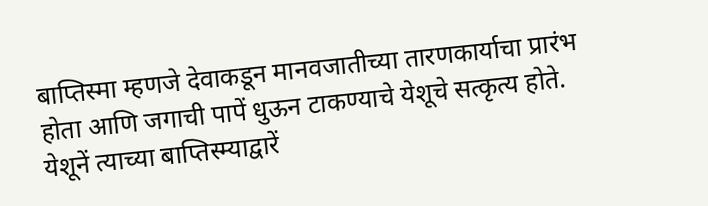बाप्तिस्मा म्हणजे देवाकडून मानवजातीच्या तारणकार्याचा प्रारंभ होता आणि जगाची पापें धुऊन टाकण्याचे येशूचे सत्कृत्य होते. येशूनें त्याच्या बाप्तिस्म्याद्वारें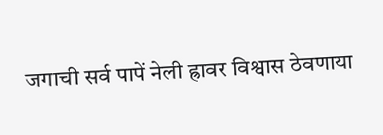जगाची सर्व पापें नेली ह्रावर विश्वास ठेवणाया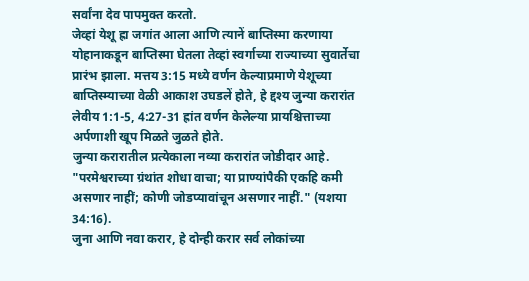सर्वांना देव पापमुक्त करतो.
जेव्हां येशू ह्रा जगांत आला आणि त्यानें बाप्तिस्मा करणाया योहानाकडून बाप्तिस्मा घेतला तेव्हां स्वर्गाच्या राज्याच्या सुवार्तेचा प्रारंभ झाला. मत्तय 3:15 मध्ये वर्णन केल्याप्रमाणे येशूच्या बाप्तिस्म्याच्या वेळी आकाश उघडलें होते, हे द्दश्य जुन्या करारांत लेवीय 1:1-5, 4:27-31 ह्रांत वर्णन केलेल्या प्रायश्चित्ताच्या अर्पणाशी खूप मिळते जुळते होते.
जुन्या करारातील प्रत्येकाला नव्या करारांत जोडीदार आहे. "परमेश्वराच्या ग्रंथांत शोधा वाचा; या प्राण्यांपैकी एकहि कमी असणार नाहीं; कोणी जोडप्यावांचून असणार नाहीं." (यशया 34:16).
जुना आणि नवा करार, हे दोन्ही करार सर्व लोकांच्या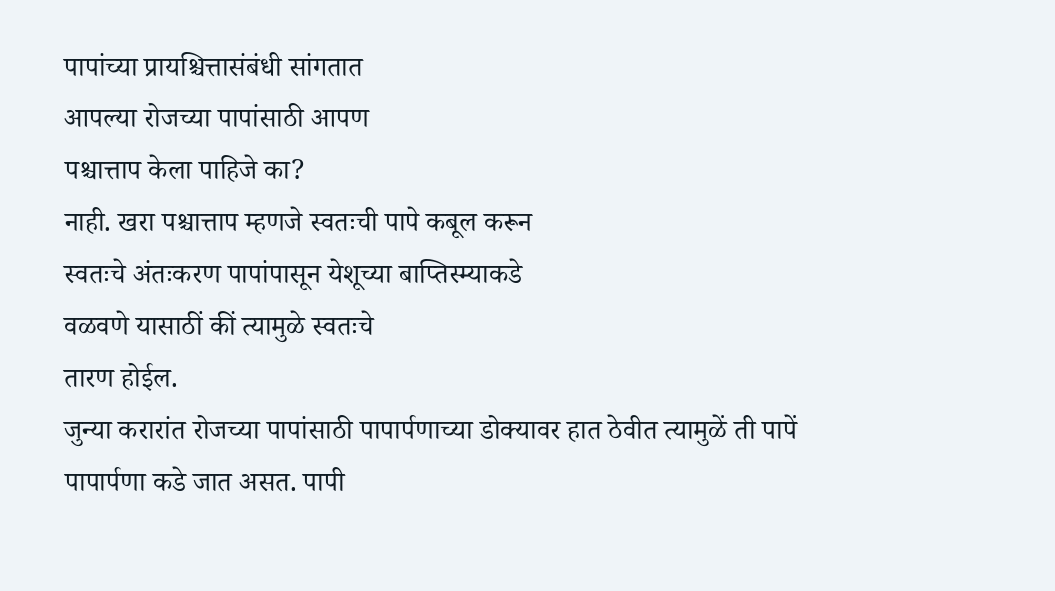पापांच्या प्रायश्चित्तासंबंधी सांगतात
आपल्या रोजच्या पापांसाठी आपण
पश्चात्ताप केला पाहिजे का?
नाही. खरा पश्चात्ताप म्हणजे स्वतःची पापे कबूल करून
स्वतःचे अंतःकरण पापांपासून येशूच्या बाप्तिस्म्याकडे
वळवणे यासाठीं कीं त्यामुळे स्वतःचे
तारण होईल.
जुन्या करारांत रोजच्या पापांसाठी पापार्पणाच्या डोक्यावर हात ठेवीत त्यामुळें ती पापें पापार्पणा कडे जात असत. पापी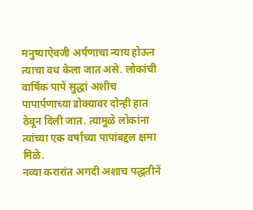मनुष्याऐवजी अर्पणाचा न्याय होऊन त्याचा वध केला जात असे. लोकांची वार्षिक पापें सुद्धां अशीच पापार्पणाच्या डोक्यावर दोन्ही हात ठेवून दिली जात. त्यामुळे लोकांना त्यांच्या एक वर्षाच्या पापांबद्दल क्षमा मिळे.
नव्या करारांत अगदी अशाच पद्धतीनें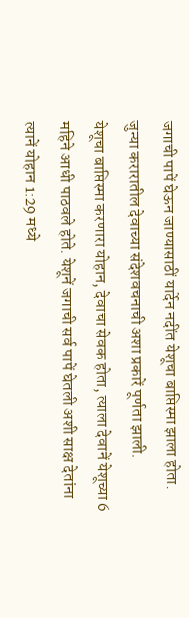जगाची पापें घेऊन जाण्यासाठीं यार्देन नदींत येशूचा बाप्तिस्मा झाला होता. जुन्या करारातील देवाच्या संदेशवचनाची अशा प्रकारें पूर्णता झाली.
येशूचा बाप्तिस्मा करणारा योहान, देवाचा सेवक होता, त्याला देवानें येशूच्या 6 महिने आधी पाठवले होते. येशूनें जगाची सर्व पापें घेतली अशी साक्ष देतांना त्यानें योहान 1:29 मध्ये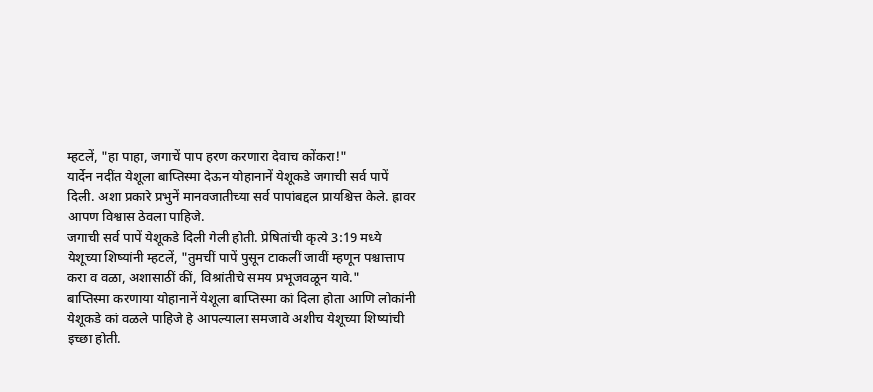म्हटलें, "हा पाहा, जगाचें पाप हरण करणारा देवाच कोंकरा!"
यार्देन नदींत येशूला बाप्तिस्मा देऊन योहानानें येशूकडे जगाची सर्व पापें दिली. अशा प्रकारे प्रभुनें मानवजातीच्या सर्व पापांबद्दल प्रायश्चित्त केले. ह्रावर आपण विश्वास ठेवला पाहिजे.
जगाची सर्व पापें येशूकडे दिली गेली होती. प्रेषितांची कृत्ये 3:19 मध्ये येशूच्या शिष्यांनी म्हटलें, "तुमचीं पापें पुसून टाकलीं जावीं म्हणून पश्चात्ताप करा व वळा, अशासाठीं कीं, विश्रांतीचे समय प्रभूजवळून यावे."
बाप्तिस्मा करणाया योहानानें येशूला बाप्तिस्मा कां दिला होता आणि लोकांनी येशूकडे कां वळले पाहिजे हे आपल्याला समजावे अशीच येशूच्या शिष्यांची इच्छा होती.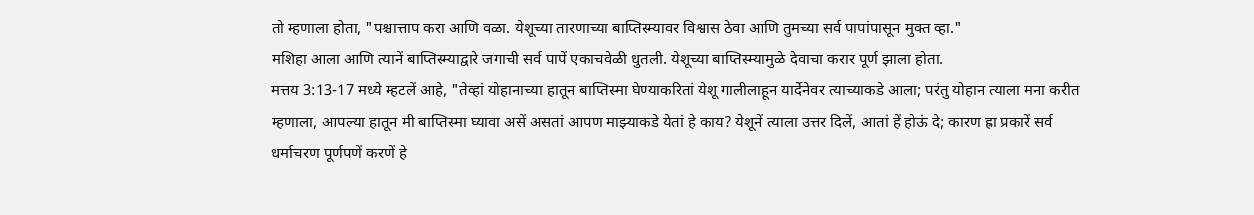तो म्हणाला होता, "पश्चात्ताप करा आणि वळा. येशूच्या तारणाच्या बाप्तिस्म्यावर विश्वास ठेवा आणि तुमच्या सर्व पापांपासून मुक्त व्हा."
मशिहा आला आणि त्यानें बाप्तिस्म्याद्वारे जगाची सर्व पापें एकाचवेळी धुतली. येशूच्या बाप्तिस्म्यामुळे देवाचा करार पूर्ण झाला होता.
मत्तय 3:13-17 मध्ये म्हटलें आहे, "तेव्हां योहानाच्या हातून बाप्तिस्मा घेण्याकरितां येशू गालीलाहून यार्देनेवर त्याच्याकडे आला; परंतु योहान त्याला मना करीत म्हणाला, आपल्या हातून मी बाप्तिस्मा घ्यावा असें असतां आपण माझ्याकडे येतां हे काय? येशूनें त्याला उत्तर दिलें, आतां हें होऊं दे; कारण ह्रा प्रकारें सर्व धर्माचरण पूर्णपणें करणें हे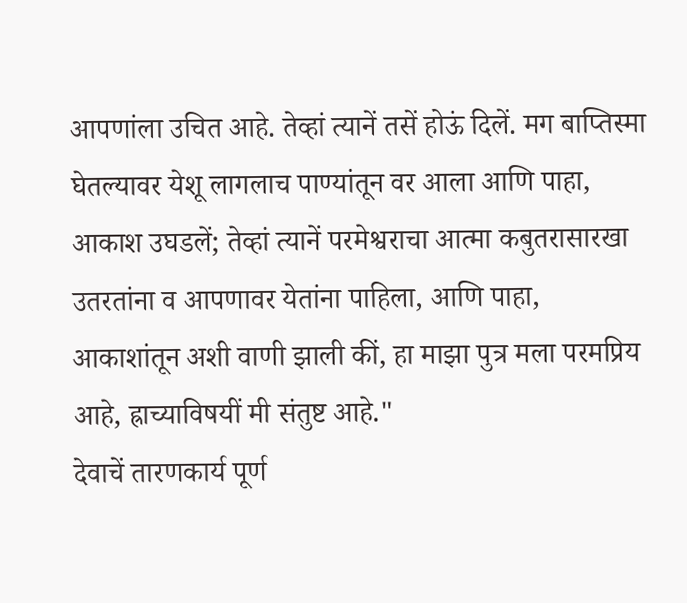आपणांला उचित आहे. तेव्हां त्यानें तसें होऊं दिलें. मग बाप्तिस्मा घेतल्यावर येशू लागलाच पाण्यांतून वर आला आणि पाहा, आकाश उघडलें; तेव्हां त्यानें परमेश्वराचा आत्मा कबुतरासारखा उतरतांना व आपणावर येतांना पाहिला, आणि पाहा, आकाशांतून अशी वाणी झाली कीं, हा माझा पुत्र मला परमप्रिय आहे, ह्राच्याविषयीं मी संतुष्ट आहे."
देवाचें तारणकार्य पूर्ण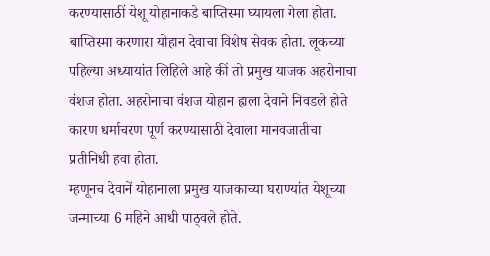करण्यासाठीं येशू योहानाकडे बाप्तिस्मा घ्यायला गेला होता. बाप्तिस्मा करणारा योहान देवाचा विशेष सेवक होता. लूकच्या पहिल्या अध्यायांत लिहिले आहे कीं तो प्रमुख याजक अहरोनाचा वंशज होता. अहरोनाचा वंशज योहान ह्राला देवाने निवडले होते कारण धर्माचरण पूर्ण करण्यासाठी देवाला मानवजातीचा प्रतीनिधी हवा होता.
म्हणूनच देवानें योहानाला प्रमुख याजकाच्या घराण्यांत येशूच्या जन्माच्या 6 महिने आधी पाठ्वले होते.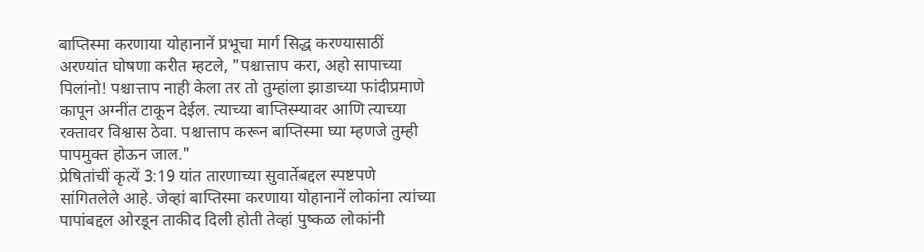बाप्तिस्मा करणाया योहानानें प्रभूचा मार्ग सिद्ध करण्यासाठीं अरण्यांत घोषणा करीत म्हटले, "पश्चात्ताप करा, अहो सापाच्या पिलांनो! पश्चात्ताप नाही केला तर तो तुम्हांला झाडाच्या फांदीप्रमाणे कापून अग्नींत टाकून देईल. त्याच्या बाप्तिस्म्यावर आणि त्याच्या रक्तावर विश्वास ठेवा. पश्चात्ताप करून बाप्तिस्मा घ्या म्हणजे तुम्ही पापमुक्त होऊन जाल."
प्रेषितांचीं कृत्यें 3:19 यांत तारणाच्या सुवार्तेबद्दल स्पष्टपणे सांगितलेले आहे. जेव्हां बाप्तिस्मा करणाया योहानानें लोकांना त्यांच्या पापांबद्दल ओरडून ताकीद दिली होती तेव्हां पुष्कळ लोकांनी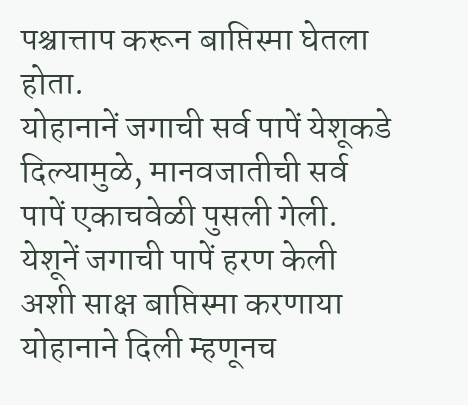पश्चात्ताप करून बाप्तिस्मा घेतला होता.
योहानानें जगाची सर्व पापें येशूकडे दिल्यामुळे, मानवजातीची सर्व पापें एकाचवेळी पुसली गेली. येशूनें जगाची पापें हरण केली अशी साक्ष बाप्तिस्मा करणाया योहानाने दिली म्हणूनच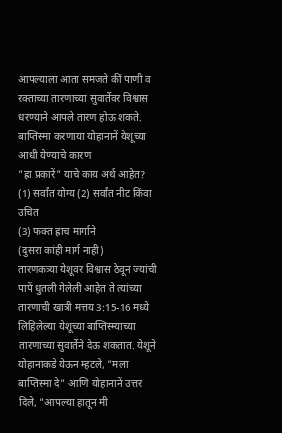आपल्याला आता समजते कीं पाणी व रक्ताच्या तारणाच्या सुवार्तेवर विश्वास धरण्याने आपले तारण होऊ शकते.
बाप्तिस्मा करणाया योहानानें येशूच्या आधी येण्याचे कारण
"ह्रा प्रकारें" याचे काय अर्थ आहेत?
(1) सर्वांत योग्य (2) सर्वांत नीट किंवा उचित
(3) फक्त ह्राच मार्गाने
(दुसरा कांही मार्ग नाही)
तारणकत्र्या येशूवर विश्वास ठेवून ज्यांची पापें धुतली गेलेली आहेत ते त्यांच्या तारणाची खात्री मत्तय 3:15-16 मध्ये लिहिलेल्या येशूच्या बाप्तिस्म्याच्या तारणाच्या सुवार्तेने देऊ शकतात. येशूने योहानाकडे येऊन म्हटले, "मला बाप्तिस्मा दे" आणि योहानानें उत्तर दिले, "आपल्या हातून मी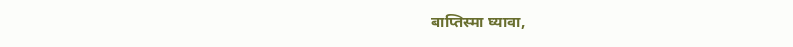बाप्तिस्मा घ्यावा,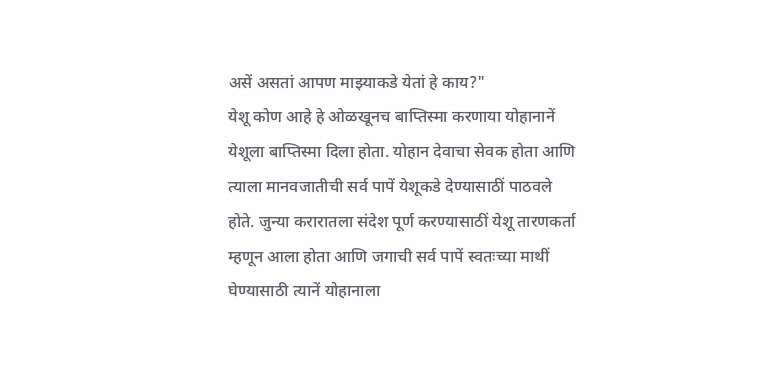असें असतां आपण माझ्याकडे येतां हे काय?"
येशू कोण आहे हे ओळखूनच बाप्तिस्मा करणाया योहानानें येशूला बाप्तिस्मा दिला होता. योहान देवाचा सेवक होता आणि त्याला मानवजातीची सर्व पापें येशूकडे देण्यासाठीं पाठवले होते. जुन्या करारातला संदेश पूर्ण करण्यासाठीं येशू तारणकर्ता म्हणून आला होता आणि जगाची सर्व पापें स्वतःच्या माथीं घेण्यासाठी त्यानें योहानाला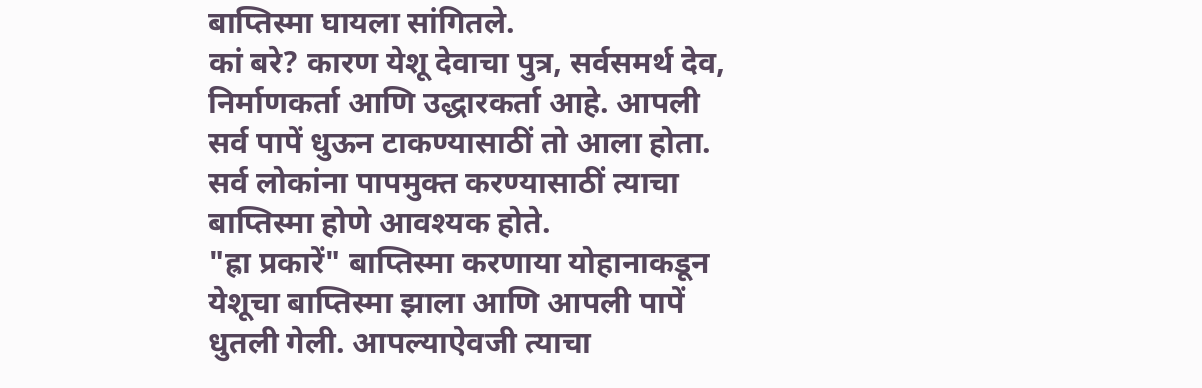बाप्तिस्मा घायला सांगितले.
कां बरे? कारण येशू देवाचा पुत्र, सर्वसमर्थ देव, निर्माणकर्ता आणि उद्धारकर्ता आहे. आपली सर्व पापें धुऊन टाकण्यासाठीं तो आला होता. सर्व लोकांना पापमुक्त करण्यासाठीं त्याचा बाप्तिस्मा होणे आवश्यक होते.
"ह्रा प्रकारें" बाप्तिस्मा करणाया योहानाकडून येशूचा बाप्तिस्मा झाला आणि आपली पापें धुतली गेली. आपल्याऐवजी त्याचा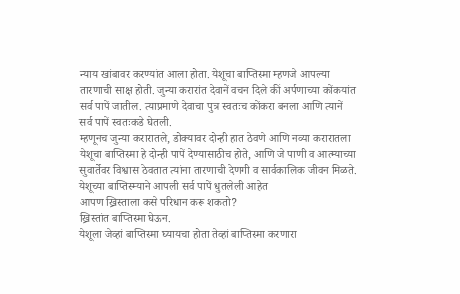न्याय खांबावर करण्यांत आला होता. येशूचा बाप्तिस्मा म्हणजे आपल्या तारणाची साक्ष होती. जुन्या करारांत देवानें वचन दिले कीं अर्पणाच्या कोंकयांत सर्व पापें जातील. त्याप्रमाणे देवाचा पुत्र स्वतःच कोंकरा बनला आणि त्यानें सर्व पापें स्वतःकडे घेतली.
म्हणूनच जुन्या करारातले, डोक्यावर दोन्ही हात ठेवणे आणि नव्या करारातला येशूचा बाप्तिस्मा हे दोन्ही पापें देण्यासाठीच होते, आणि जे पाणी व आत्म्याच्या सुवार्तेवर विश्वास ठेवतात त्यांना तारणाची देणगी व सार्वकालिक जीवन मिळते.
येशूच्या बाप्तिस्म्याने आपली सर्व पापें धुतलेली आहेत
आपण ख्रिस्ताला कसे परिधान करू शकतो?
ख्रिस्तांत बाप्तिस्मा घेऊन.
येशूला जेव्हां बाप्तिस्मा घ्यायचा होता तेव्हां बाप्तिस्मा करणारा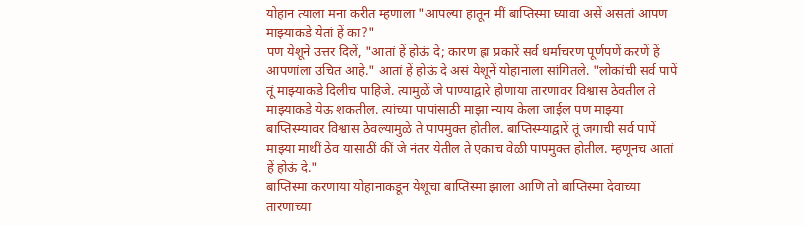योहान त्याला मना करीत म्हणाला "आपल्या हातून मीं बाप्तिस्मा घ्यावा असें असतां आपण माझ्याकडे येतां हें का?"
पण येशूने उत्तर दिलें, "आतां हें होऊं दे; कारण ह्रा प्रकारें सर्व धर्माचरण पूर्णपणें करणें हें आपणांला उचित आहे." आतां हें होऊं दे असं येशूनें योहानाला सांगितले. "लोकांची सर्व पापें तूं माझ्याकडे दिलीच पाहिजे. त्यामुळें जे पाण्याद्वारे होणाया तारणावर विश्वास ठेवतील ते माझ्याकडे येऊ शकतील. त्यांच्या पापांसाठी माझा न्याय केला जाईल पण माझ्या बाप्तिस्म्यावर विश्वास ठेवल्यामुळे ते पापमुक्त होतील. बाप्तिस्म्याद्वारें तूं जगाची सर्व पापें माझ्या माथीं ठेव यासाठीं कीं जे नंतर येतील ते एकाच वेळी पापमुक्त होतील. म्हणूनच आतां हें होऊं दे."
बाप्तिस्मा करणाया योहानाकडून येशूचा बाप्तिस्मा झाला आणि तो बाप्तिस्मा देवाच्या तारणाच्या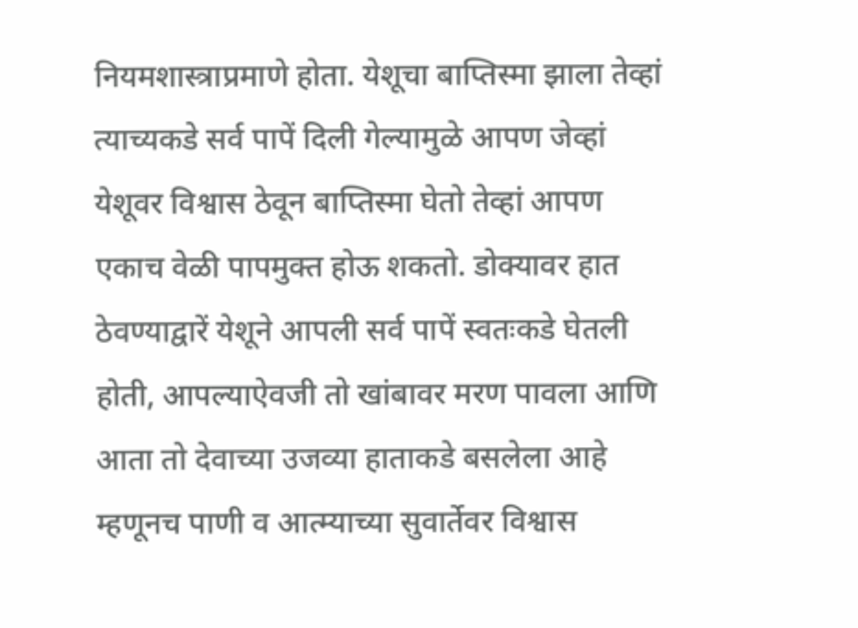नियमशास्त्राप्रमाणे होता. येशूचा बाप्तिस्मा झाला तेव्हां त्याच्यकडे सर्व पापें दिली गेल्यामुळे आपण जेव्हां येशूवर विश्वास ठेवून बाप्तिस्मा घेतो तेव्हां आपण एकाच वेळी पापमुक्त होऊ शकतो. डोक्यावर हात ठेवण्याद्वारें येशूने आपली सर्व पापें स्वतःकडे घेतली होती, आपल्याऐवजी तो खांबावर मरण पावला आणि आता तो देवाच्या उजव्या हाताकडे बसलेला आहे म्हणूनच पाणी व आत्म्याच्या सुवार्तेवर विश्वास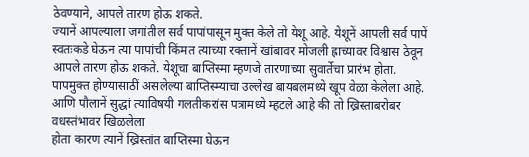ठेवण्याने, आपले तारण होऊ शकते.
ज्यानें आपल्याला जगांतील सर्व पापांपासून मुक्त केले तो येशू आहे. येशूनें आपली सर्व पापें स्वतःकडे घेऊन त्या पापांची किंमत त्याच्या रक्तानें खांबावर मोजली ह्राच्यावर विश्वास ठेवून आपले तारण होऊ शकते. येशूचा बाप्तिस्मा म्हणजे तारणाच्या सुवार्तेचा प्रारंभ होता.
पापमुक्त होण्यासाठीं असलेल्या बाप्तिस्म्याचा उल्लेख बायबलमध्ये खूप वेळा केलेला आहे. आणि पौलानें सुद्धां त्याविषयी गलतीकरांस पत्रामध्ये म्हटले आहे की तो ख्रिस्ताबरोबर वधस्तंभावर खिळलेला
होता कारण त्यानें ख्रिस्तांत बाप्तिस्मा घेऊन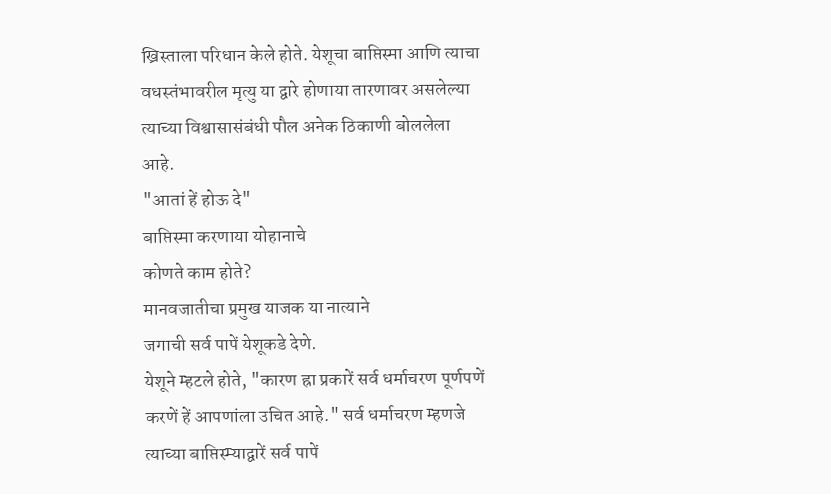ख्रिस्ताला परिधान केले होते. येशूचा बाप्तिस्मा आणि त्याचा वधस्तंभावरील मृत्यु या द्वारे होणाया तारणावर असलेल्या त्याच्या विश्वासासंबंधी पौल अनेक ठिकाणी बोललेला आहे.
"आतां हें होऊ दे"
बाप्तिस्मा करणाया योहानाचे
कोणते काम होते?
मानवजातीचा प्रमुख याजक या नात्याने
जगाची सर्व पापें येशूकडे देणे.
येशूने म्हटले होते, "कारण ह्रा प्रकारें सर्व धर्माचरण पूर्णपणें करणें हें आपणांला उचित आहे." सर्व धर्माचरण म्हणजे त्याच्या बाप्तिस्म्याद्वारें सर्व पापें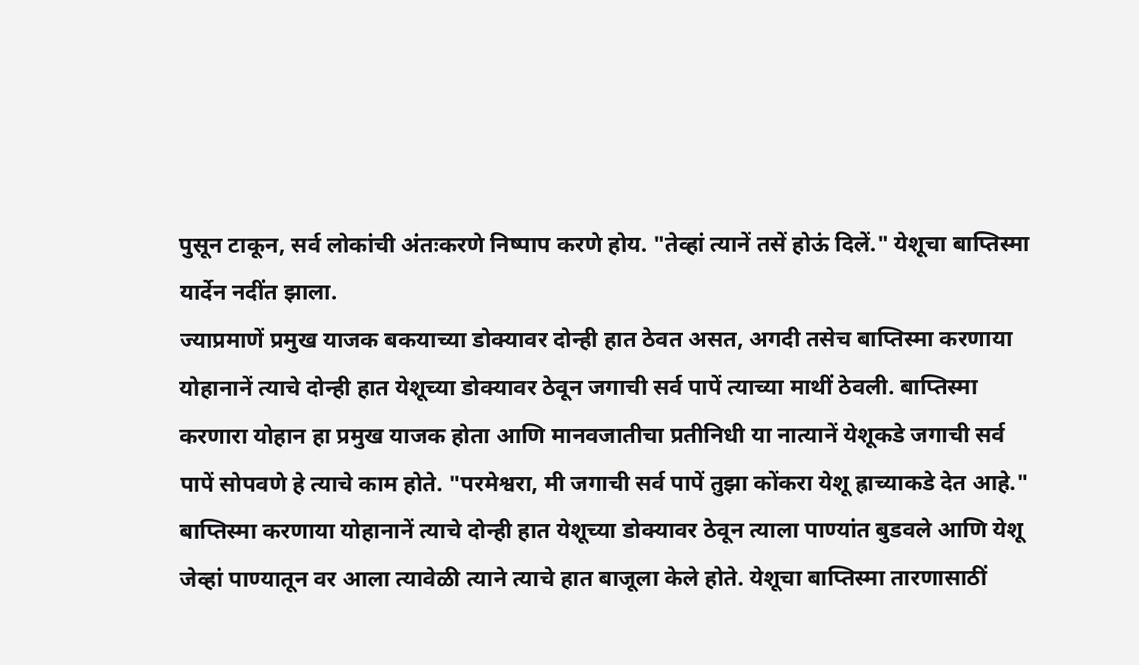पुसून टाकून, सर्व लोकांची अंतःकरणे निष्पाप करणे होय. "तेव्हां त्यानें तसें होऊं दिलें." येशूचा बाप्तिस्मा यार्देन नदींत झाला.
ज्याप्रमाणें प्रमुख याजक बकयाच्या डोक्यावर दोन्ही हात ठेवत असत, अगदी तसेच बाप्तिस्मा करणाया योहानानें त्याचे दोन्ही हात येशूच्या डोक्यावर ठेवून जगाची सर्व पापें त्याच्या माथीं ठेवली. बाप्तिस्मा करणारा योहान हा प्रमुख याजक होता आणि मानवजातीचा प्रतीनिधी या नात्यानें येशूकडे जगाची सर्व पापें सोपवणे हे त्याचे काम होते. "परमेश्वरा, मी जगाची सर्व पापें तुझा कोंकरा येशू ह्राच्याकडे देत आहे."
बाप्तिस्मा करणाया योहानानें त्याचे दोन्ही हात येशूच्या डोक्यावर ठेवून त्याला पाण्यांत बुडवले आणि येशू जेव्हां पाण्यातून वर आला त्यावेळी त्याने त्याचे हात बाजूला केले होते. येशूचा बाप्तिस्मा तारणासाठीं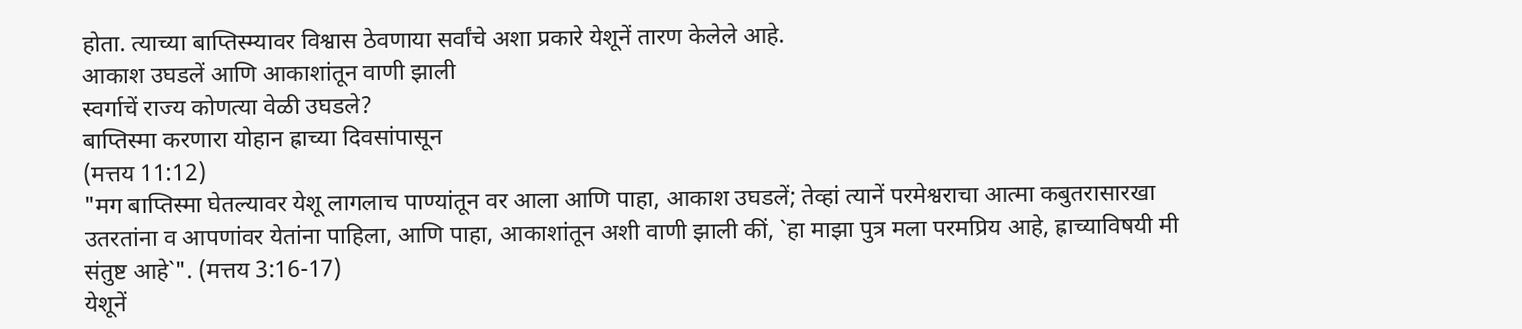होता. त्याच्या बाप्तिस्म्यावर विश्वास ठेवणाया सर्वांचे अशा प्रकारे येशूनें तारण केलेले आहे.
आकाश उघडलें आणि आकाशांतून वाणी झाली
स्वर्गाचें राज्य कोणत्या वेळी उघडले?
बाप्तिस्मा करणारा योहान ह्राच्या दिवसांपासून
(मत्तय 11:12)
"मग बाप्तिस्मा घेतल्यावर येशू लागलाच पाण्यांतून वर आला आणि पाहा, आकाश उघडलें; तेव्हां त्यानें परमेश्वराचा आत्मा कबुतरासारखा उतरतांना व आपणांवर येतांना पाहिला, आणि पाहा, आकाशांतून अशी वाणी झाली कीं, `हा माझा पुत्र मला परमप्रिय आहे, ह्राच्याविषयी मी संतुष्ट आहे`". (मत्तय 3:16-17)
येशूनें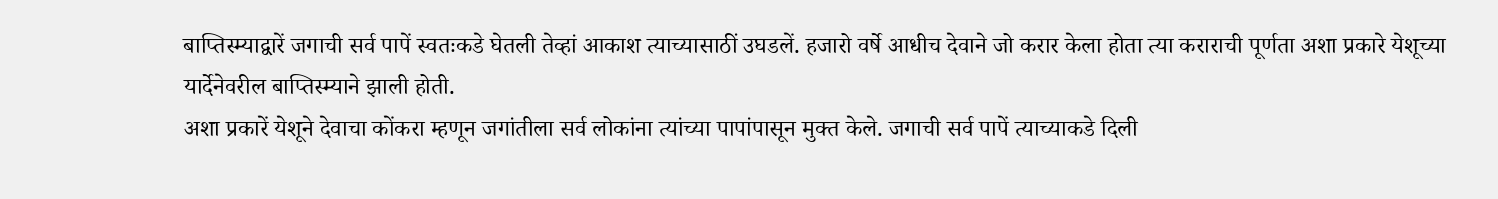बाप्तिस्म्याद्वारें जगाची सर्व पापें स्वतःकडे घेतली तेव्हां आकाश त्याच्यासाठीं उघडलें. हजारो वर्षे आधीच देवाने जो करार केला होता त्या कराराची पूर्णता अशा प्रकारे येशूच्या यार्देनेवरील बाप्तिस्म्याने झाली होती.
अशा प्रकारें येशूने देवाचा कोंकरा म्हणून जगांतीला सर्व लोकांना त्यांच्या पापांपासून मुक्त केले. जगाची सर्व पापें त्याच्याकडे दिली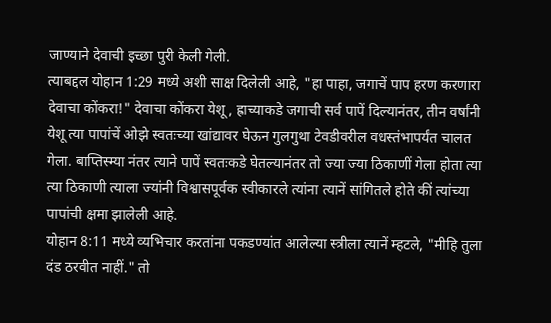जाण्याने देवाची इच्छा पुरी केली गेली.
त्याबद्दल योहान 1:29 मध्ये अशी साक्ष दिलेली आहे, "हा पाहा, जगाचें पाप हरण करणारा देवाचा कोंकरा!" देवाचा कोंकरा येशू, ह्राच्याकडे जगाची सर्व पापें दिल्यानंतर, तीन वर्षांनी येशू त्या पापांचें ओझे स्वतःच्या खांद्यावर घेऊन गुलगुथा टेवडीवरील वधस्तंभापर्यंत चालत गेला. बाप्तिस्म्या नंतर त्याने पापें स्वतःकडे घेतल्यानंतर तो ज्या ज्या ठिकाणीं गेला होता त्या त्या ठिकाणी त्याला ज्यांनी विश्वासपूर्वक स्वीकारले त्यांना त्यानें सांगितले होते कीं त्यांच्या पापांची क्षमा झालेली आहे.
योहान 8:11 मध्ये व्यभिचार करतांना पकडण्यांत आलेल्या स्त्रीला त्यानें म्हटले, "मीहि तुला दंड ठरवीत नाहीं." तो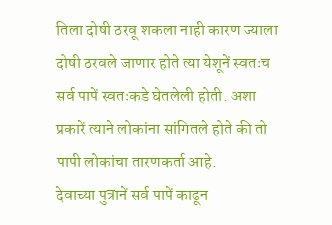तिला दोषी ठरवू शकला नाही कारण ज्याला दोषी ठरवले जाणार होते त्या येशूनें स्वतःच सर्व पापें स्वतःकडे घेतलेली होती. अशा प्रकारें त्याने लोकांना सांगितले होते की तो पापी लोकांचा तारणकर्ता आहे.
देवाच्या पुत्रानें सर्व पापें काढून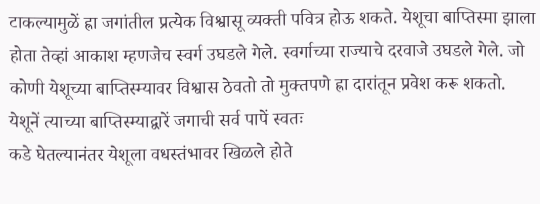टाकल्यामुळें ह्रा जगांतील प्रत्येक विश्वासू व्यक्ती पवित्र होऊ शकते. येशूचा बाप्तिस्मा झाला होता तेव्हां आकाश म्हणजेच स्वर्ग उघडले गेले. स्वर्गाच्या राज्याचे दरवाजे उघडले गेले. जो कोणी येशूच्या बाप्तिस्म्यावर विश्वास ठेवतो तो मुक्तपणे ह्रा दारांतून प्रवेश करू शकतो.
येशूनें त्याच्या बाप्तिस्म्याद्वारें जगाची सर्व पापें स्वतः
कडे घेतल्यानंतर येशूला वधस्तंभावर खिळले होते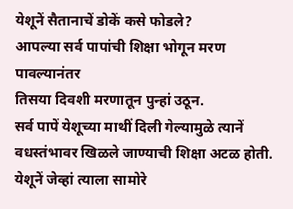येशूनें सैतानाचें डोकें कसे फोडले?
आपल्या सर्व पापांची शिक्षा भोगून मरण पावल्यानंतर
तिसया दिवशी मरणातून पुन्हां उठून.
सर्व पापें येशूच्या माथीं दिली गेल्यामुळे त्यानें वधस्तंभावर खिळले जाण्याची शिक्षा अटळ होती. येशूनें जेव्हां त्याला सामोरे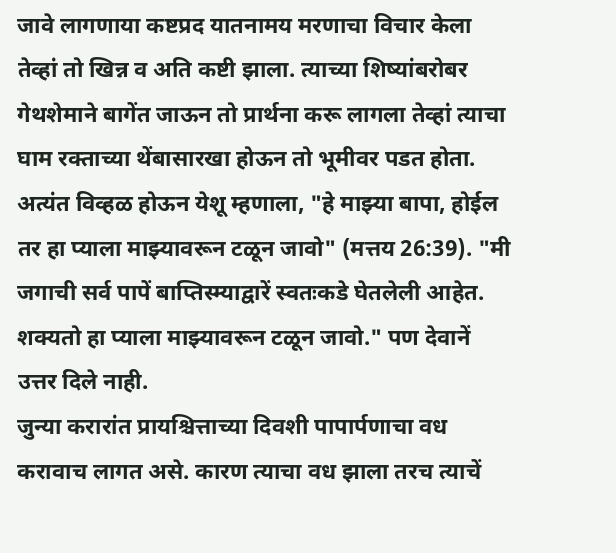जावे लागणाया कष्टप्रद यातनामय मरणाचा विचार केला तेव्हां तो खिन्न व अति कष्टी झाला. त्याच्या शिष्यांबरोबर गेथशेमाने बागेंत जाऊन तो प्रार्थना करू लागला तेव्हां त्याचा घाम रक्ताच्या थेंबासारखा होऊन तो भूमीवर पडत होता. अत्यंत विव्हळ होऊन येशू म्हणाला, "हे माझ्या बापा, होईल तर हा प्याला माझ्यावरून टळून जावो" (मत्तय 26:39). "मी जगाची सर्व पापें बाप्तिस्म्याद्वारें स्वतःकडे घेतलेली आहेत. शक्यतो हा प्याला माझ्यावरून टळून जावो." पण देवानें उत्तर दिले नाही.
जुन्या करारांत प्रायश्चित्ताच्या दिवशी पापार्पणाचा वध करावाच लागत असे. कारण त्याचा वध झाला तरच त्याचें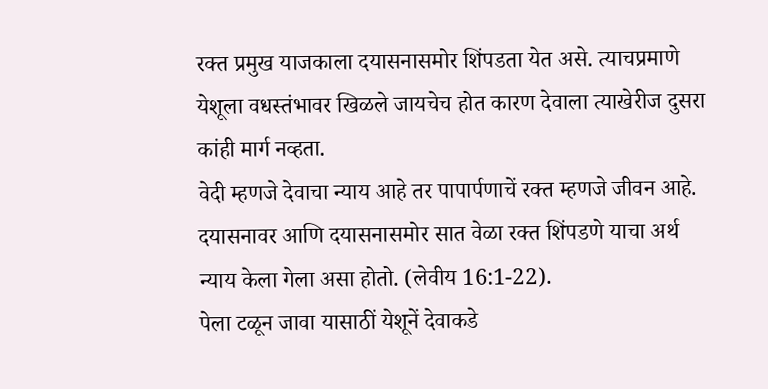रक्त प्रमुख याजकाला दयासनासमोर शिंपडता येत असे. त्याचप्रमाणे येशूला वधस्तंभावर खिळले जायचेच होत कारण देवाला त्याखेरीज दुसरा कांही मार्ग नव्हता.
वेदी म्हणजे देवाचा न्याय आहे तर पापार्पणाचें रक्त म्हणजे जीवन आहे. दयासनावर आणि दयासनासमोर सात वेळा रक्त शिंपडणे याचा अर्थ न्याय केला गेला असा होतो. (लेवीय 16:1-22).
पेला टळून जावा यासाठीं येशूनें देवाकडे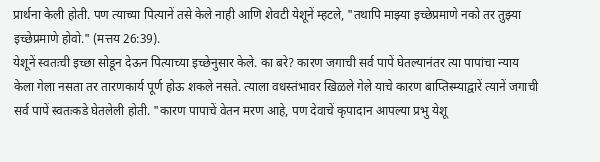प्रार्थना केली होती. पण त्याच्या पित्यानें तसे केले नाही आणि शेवटी येशूनें म्हटले, "तथापि माझ्या इच्छेप्रमाणे नको तर तुझ्या इच्छेप्रमाणे होवो." (मत्तय 26:39).
येशूनें स्वतःची इच्छा सोडून देऊन पित्याच्या इच्छेनुसार केले. का बरे? कारण जगाची सर्व पापें घेतल्यानंतर त्या पापांचा न्याय केला गेला नसता तर तारणकार्य पूर्ण होऊ शकले नसते. त्याला वधस्तंभावर खिळले गेले याचे कारण बाप्तिस्म्याद्वारें त्यानें जगाची सर्व पापें स्वतःकडे घेतलेली होती. "कारण पापाचें वेतन मरण आहे, पण देवाचें कृपादान आपल्या प्रभु येशू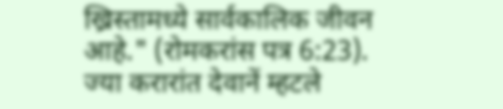ख्रिस्तामध्ये सार्वकालिक जीवन आहे." (रोमकरांस पत्र 6:23).
ज्या करारांत देवानें म्हटले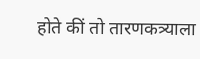होते कीं तो तारणकत्र्याला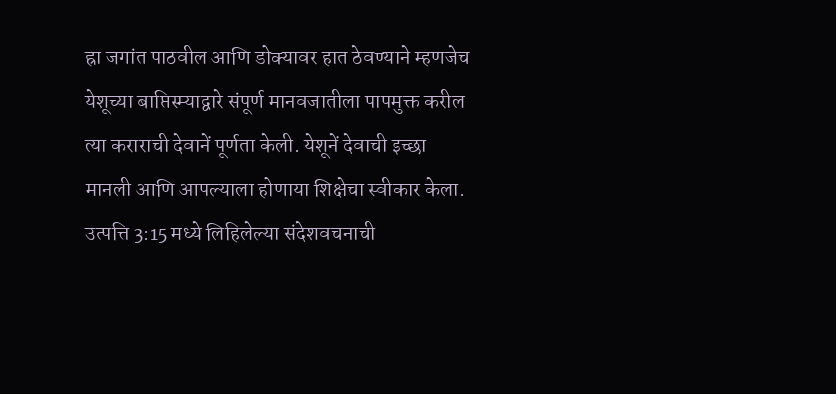ह्रा जगांत पाठवील आणि डोक्यावर हात ठेवण्याने म्हणजेच येशूच्या बाप्तिस्म्याद्वारे संपूर्ण मानवजातीला पापमुक्त करील त्या कराराची देवानें पूर्णता केली. येशूनें देवाची इच्छा मानली आणि आपल्याला होणाया शिक्षेचा स्वीकार केला.
उत्पत्ति 3:15 मध्ये लिहिलेल्या संदेशवचनाची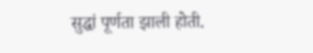सुद्धां पूर्णता झाली होती.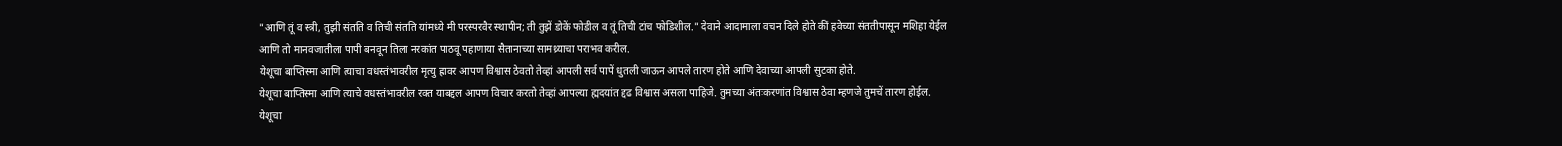"आणि तूं व स्त्री, तुझी संतति व तिची संतति यांमध्ये मी परस्परवैर स्थापीन; ती तुझें डोकें फोडील व तूं तिची टांच फोडिशील." देवाने आदामाला वचन दिले होते कीं हवेच्या संततीपासून मशिहा येईल आणि तो मानवजातीला पापी बनवून तिला नरकांत पाठवू पहाणाया सैतानाच्या सामथ्र्याचा पराभव करील.
येशूचा बाप्तिस्मा आणि त्याचा वधस्तंभावरील मृत्यु ह्रावर आपण विश्वास ठेवतो तेव्हां आपली सर्व पापें धुतली जाऊन आपले तारण होते आणि देवाच्या आपली सुटका होते.
येशूचा बाप्तिस्मा आणि त्याचे वधस्तंभावरील रक्त याबद्दल आपण विचार करतो तेव्हां आपल्या ह्मदयांत द्दढ विश्वास असला पाहिजे. तुमच्या अंतःकरणांत विश्वास ठेवा म्हणजे तुमचें तारण होईल.
येशूचा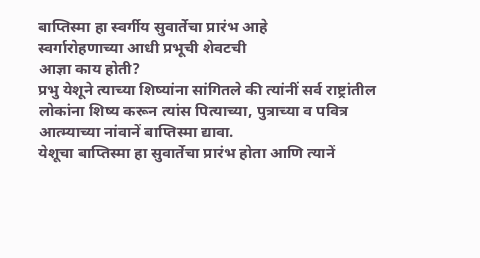बाप्तिस्मा हा स्वर्गीय सुवार्तेचा प्रारंभ आहे
स्वर्गारोहणाच्या आधी प्रभूची शेवटची
आज्ञा काय होती?
प्रभु येशूने त्याच्या शिष्यांना सांगितले की त्यांनीं सर्व राष्ट्रांतील
लोकांना शिष्य करून त्यांस पित्याच्या, पुत्राच्या व पवित्र
आत्म्याच्या नांवानें बाप्तिस्मा द्यावा.
येशूचा बाप्तिस्मा हा सुवार्तेचा प्रारंभ होता आणि त्यानें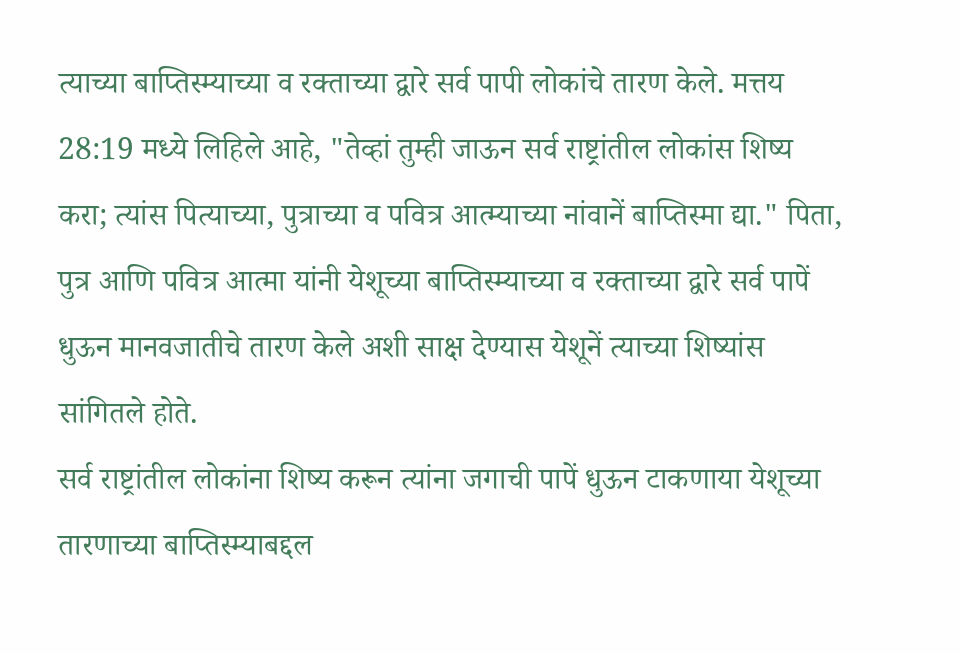त्याच्या बाप्तिस्म्याच्या व रक्ताच्या द्वारे सर्व पापी लोकांचे तारण केले. मत्तय 28:19 मध्ये लिहिले आहे, "तेव्हां तुम्ही जाऊन सर्व राष्ट्रांतील लोकांस शिष्य करा; त्यांस पित्याच्या, पुत्राच्या व पवित्र आत्म्याच्या नांवानें बाप्तिस्मा द्या." पिता, पुत्र आणि पवित्र आत्मा यांनी येशूच्या बाप्तिस्म्याच्या व रक्ताच्या द्वारे सर्व पापें धुऊन मानवजातीचे तारण केले अशी साक्ष देण्यास येशूनें त्याच्या शिष्यांस सांगितले होते.
सर्व राष्ट्रांतील लोकांना शिष्य करून त्यांना जगाची पापें धुऊन टाकणाया येशूच्या तारणाच्या बाप्तिस्म्याबद्दल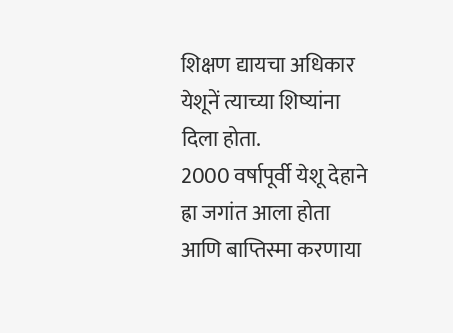शिक्षण द्यायचा अधिकार येशूनें त्याच्या शिष्यांना दिला होता.
2000 वर्षापूर्वी येशू देहाने ह्रा जगांत आला होता आणि बाप्तिस्मा करणाया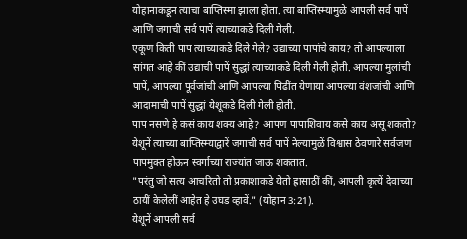योहानाकडून त्याचा बाप्तिस्मा झाला होता. त्या बाप्तिस्म्यामुळे आपली सर्व पापें आणि जगाची सर्व पापें त्याच्याकडे दिली गेली.
एकूण किती पाप त्याच्याकडे दिले गेले? उद्याच्या पापांचे काय? तो आपल्याला सांगत आहे कीं उद्याची पापें सुद्धां त्याच्याकडे दिली गेली होती. आपल्या मुलांची पापें, आपल्या पूर्वजांची आणि आपल्या पिढींत येणाया आपल्या वंशजांची आणि आदामाची पापें सुद्धां येशूकडे दिली गेली होती.
पाप नसणे हे कसं काय शक्य आहे? आपण पापाशिवाय कसे काय असू शकतो? येशूनें त्याच्या बाप्तिस्म्याद्वारें जगाची सर्व पापें नेल्यामुळें विश्वास ठेवणारे सर्वजण पापमुक्त होऊन स्वर्गाच्या राज्यांत जाऊ शकतात.
"परंतु जो सत्य आचरितो तो प्रकाशाकडे येतो ह्रासाठीं कीं, आपली कृत्यें देवाच्या ठायीं केलेलीं आहेत हे उघड व्हावें." (योहान 3:21).
येशूनें आपली सर्व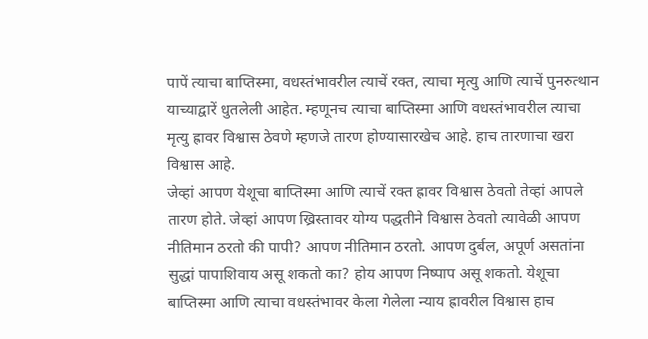पापें त्याचा बाप्तिस्मा, वधस्तंभावरील त्याचें रक्त, त्याचा मृत्यु आणि त्याचें पुनरुत्थान याच्याद्वारें धुतलेली आहेत. म्हणूनच त्याचा बाप्तिस्मा आणि वधस्तंभावरील त्याचा मृत्यु ह्रावर विश्वास ठेवणे म्हणजे तारण होण्यासारखेच आहे. हाच तारणाचा खरा विश्वास आहे.
जेव्हां आपण येशूचा बाप्तिस्मा आणि त्याचें रक्त ह्रावर विश्वास ठेवतो तेव्हां आपले तारण होते. जेव्हां आपण ख्रिस्तावर योग्य पद्धतीने विश्वास ठेवतो त्यावेळी आपण नीतिमान ठरतो की पापी? आपण नीतिमान ठरतो. आपण दुर्बल, अपूर्ण असतांना सुद्धां पापाशिवाय असू शकतो का? होय आपण निष्पाप असू शकतो. येशूचा बाप्तिस्मा आणि त्याचा वधस्तंभावर केला गेलेला न्याय ह्रावरील विश्वास हाच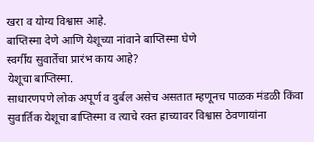खरा व योग्य विश्वास आहे.
बाप्तिस्मा देणे आणि येशूच्या नांवाने बाप्तिस्मा घेणे
स्वर्गीय सुवार्तेचा प्रारंभ काय आहे?
येशूचा बाप्तिस्मा.
साधारणपणे लोक अपूर्ण व दुर्बल असेच असतात म्हणूनच पाळक मंडळी किंवा सुवार्तिक येशूचा बाप्तिस्मा व त्याचे रक्त ह्राच्यावर विश्वास ठेवणायांना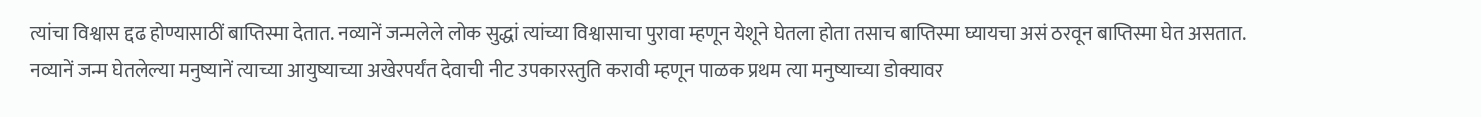त्यांचा विश्वास द्दढ होण्यासाठीं बाप्तिस्मा देतात. नव्यानें जन्मलेले लोक सुद्धां त्यांच्या विश्वासाचा पुरावा म्हणून येशूने घेतला होता तसाच बाप्तिस्मा घ्यायचा असं ठरवून बाप्तिस्मा घेत असतात.
नव्यानें जन्म घेतलेल्या मनुष्यानें त्याच्या आयुष्याच्या अखेरपर्यंत देवाची नीट उपकारस्तुति करावी म्हणून पाळक प्रथम त्या मनुष्याच्या डोक्यावर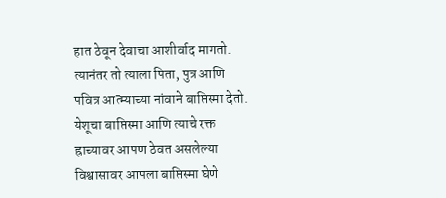हात ठेवून देवाचा आशीर्वाद मागतो. त्यानंतर तो त्याला पिता, पुत्र आणि पवित्र आत्म्याच्या नांवाने बाप्तिस्मा देतो.
येशूचा बाप्तिस्मा आणि त्याचे रक्त ह्राच्यावर आपण ठेवत असलेल्या विश्वासावर आपला बाप्तिस्मा घेणे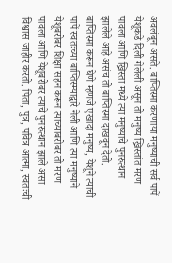अवलंबून असते. बाप्तिस्मा करणाया मनुष्याची सर्व पापें येशूकडे दिली गेलेली असून तो मनुष्य ख्रिस्तांत मरण पावला आणि ख्रिस्ता मध्ये त्या मनुष्याचे पुनरुत्थान झालेले आहे असंच तो बाप्तिस्मा दाखवून देतो.
बाप्तिस्मा करून घेणे म्हणजे एखादा मनुष्य, येशूने त्याची पापें स्वतःच्या बाप्तिस्म्याद्वारे नेली आणि त्या मनुष्याने येशूबरोबर शिक्षा सहन करून त्याच्याबरोबर तो मरण पावला आणि येशूबरोबर त्याचे पुनरुत्थान झाले असा विश्वास जाहीर करतो. पिता, पुत्र, पवित्र आत्मा, स्वतःची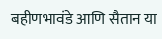बहीणभावंडे आणि सैतान या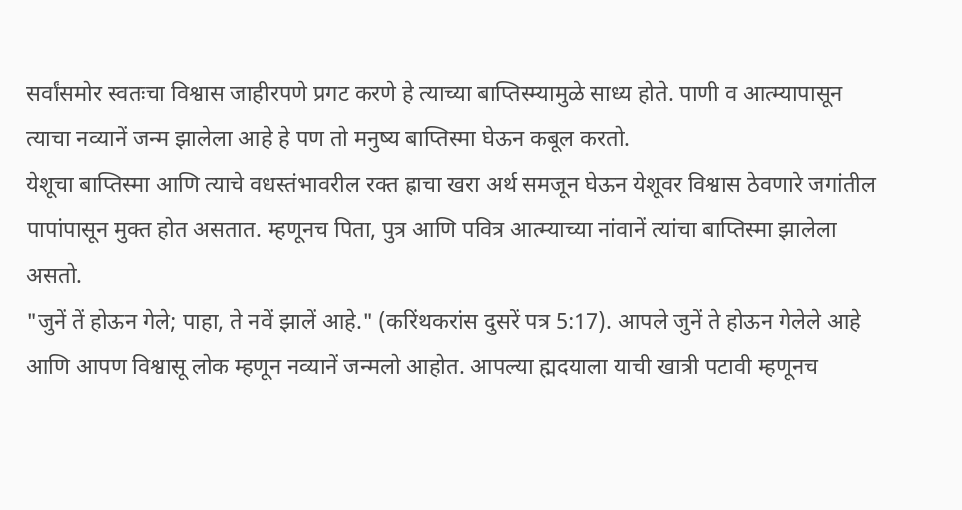सर्वांसमोर स्वतःचा विश्वास जाहीरपणे प्रगट करणे हे त्याच्या बाप्तिस्म्यामुळे साध्य होते. पाणी व आत्म्यापासून त्याचा नव्यानें जन्म झालेला आहे हे पण तो मनुष्य बाप्तिस्मा घेऊन कबूल करतो.
येशूचा बाप्तिस्मा आणि त्याचे वधस्तंभावरील रक्त ह्राचा खरा अर्थ समजून घेऊन येशूवर विश्वास ठेवणारे जगांतील पापांपासून मुक्त होत असतात. म्हणूनच पिता, पुत्र आणि पवित्र आत्म्याच्या नांवानें त्यांचा बाप्तिस्मा झालेला असतो.
"जुनें तें होऊन गेले; पाहा, ते नवें झालें आहे." (करिंथकरांस दुसरें पत्र 5:17). आपले जुनें ते होऊन गेलेले आहे आणि आपण विश्वासू लोक म्हणून नव्यानें जन्मलो आहोत. आपल्या ह्मदयाला याची खात्री पटावी म्हणूनच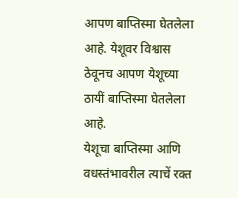आपण बाप्तिस्मा घेतलेला आहे. येशूवर विश्वास ठेवूनच आपण येशूच्या ठायीं बाप्तिस्मा घेतलेला आहे.
येशूचा बाप्तिस्मा आणि वधस्तंभावरील त्याचें रक्त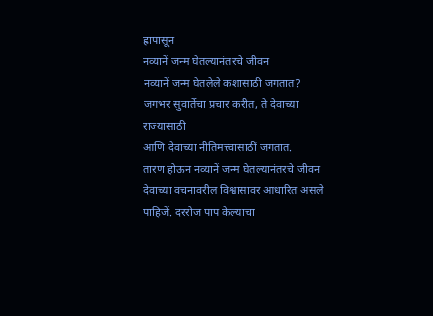ह्रापासून
नव्यानें जन्म घेतल्यानंतरचे जीवन
नव्यानें जन्म घेतलेले कशासाठी जगतात?
जगभर सुवार्तेचा प्रचार करीत, ते देवाच्या राज्यासाठी
आणि देवाच्या नीतिमत्त्वासाठीं जगतात.
तारण होऊन नव्यानें जन्म घेतल्यानंतरचे जीवन देवाच्या वचनावरील विश्वासावर आधारित असले पाहिजें. दररोज पाप केल्याचा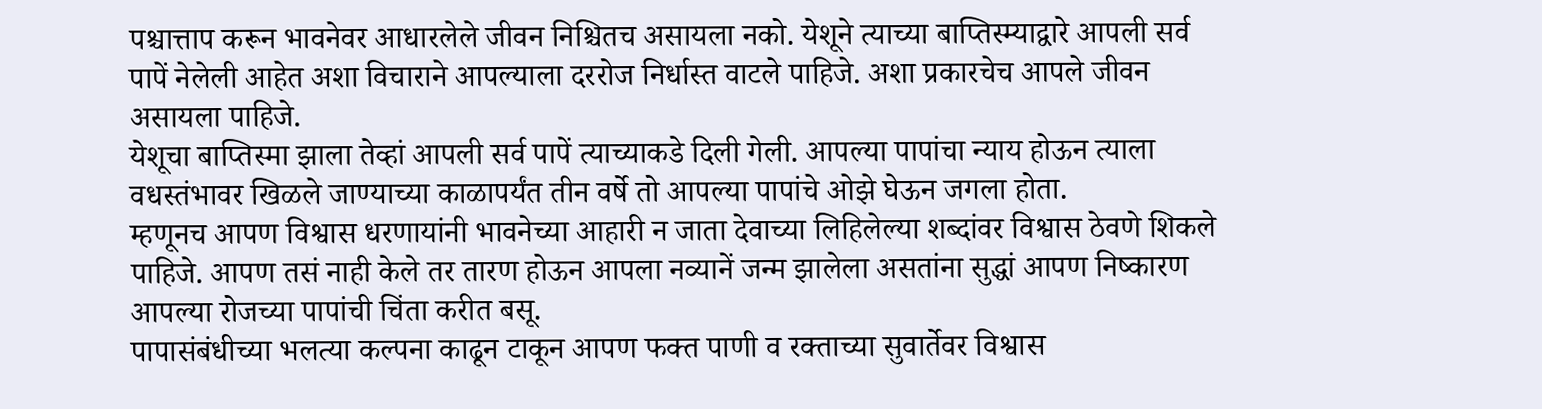पश्चात्ताप करून भावनेवर आधारलेले जीवन निश्चितच असायला नको. येशूने त्याच्या बाप्तिस्म्याद्वारे आपली सर्व पापें नेलेली आहेत अशा विचाराने आपल्याला दररोज निर्धास्त वाटले पाहिजे. अशा प्रकारचेच आपले जीवन असायला पाहिजे.
येशूचा बाप्तिस्मा झाला तेव्हां आपली सर्व पापें त्याच्याकडे दिली गेली. आपल्या पापांचा न्याय होऊन त्याला वधस्तंभावर खिळले जाण्याच्या काळापर्यंत तीन वर्षे तो आपल्या पापांचे ओझे घेऊन जगला होता.
म्हणूनच आपण विश्वास धरणायांनी भावनेच्या आहारी न जाता देवाच्या लिहिलेल्या शब्दांवर विश्वास ठेवणे शिकले पाहिजे. आपण तसं नाही केले तर तारण होऊन आपला नव्यानें जन्म झालेला असतांना सुद्धां आपण निष्कारण आपल्या रोजच्या पापांची चिंता करीत बसू.
पापासंबंधीच्या भलत्या कल्पना काढून टाकून आपण फक्त पाणी व रक्ताच्या सुवार्तेवर विश्वास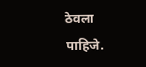ठेवला पाहिजे.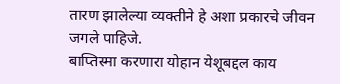तारण झालेल्या व्यक्तीने हे अशा प्रकारचे जीवन जगले पाहिजे.
बाप्तिस्मा करणारा योहान येशूबद्दल काय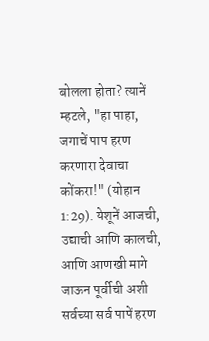बोलला होता? त्यानें म्हटले, "हा पाहा, जगाचें पाप हरण करणारा देवाचा कोंकरा!" (योहान 1:29). येशूनें आजची, उद्याची आणि कालची, आणि आणखी मागे जाऊन पूर्वीची अशी सर्वच्या सर्व पापें हरण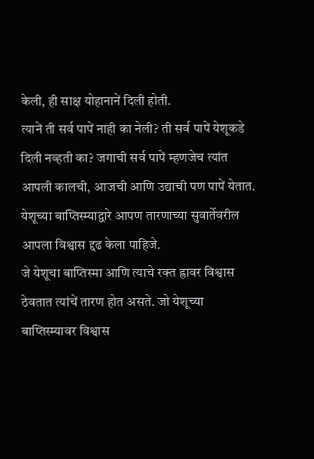केली, ही साक्ष योहानानें दिली होती.
त्यानें ती सर्व पापें नाही का नेली? ती सर्व पापें येशूकडे दिली नव्हती का? जगाची सर्व पापें म्हणजेच त्यांत आपली कालची, आजची आणि उद्याची पण पापें येतात. येशूच्या बाप्तिस्म्याद्वारे आपण तारणाच्या सुवार्तेवरील आपला विश्वास द्दढ केला पाहिजे.
जे येशूचा बाप्तिस्मा आणि त्याचे रक्त ह्रावर विश्वास ठेवतात त्यांचें तारण होत असते. जो येशूच्या बाप्तिस्म्यावर विश्वास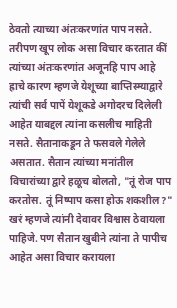ठेवतो त्याच्या अंतःकरणांत पाप नसते.
तरीपण खूप लोक असा विचार करतात कीं त्यांच्या अंतःकरणांत अजूनहि पाप आहे ह्राचे कारण म्हणजे येशूच्या बाप्तिस्म्याद्वारे त्यांची सर्व पापें येशूकडे अगोदरच दिलेली आहेत याबद्दल त्यांना कसलीच माहिती नसते. सैतानाकडून ते फसवले गेलेले असतात. सैतान त्यांच्या मनांतील विचारांच्या द्वारे हळूच बोलतो, "तूं रोज पाप करतोस. तूं निष्पाप कसा होऊ शकशील?"
खरं म्हणजे त्यांनी देवावर विश्वास ठेवायला पाहिजे. पण सैतान खुबीने त्यांना ते पापीच आहेत असा विचार करायला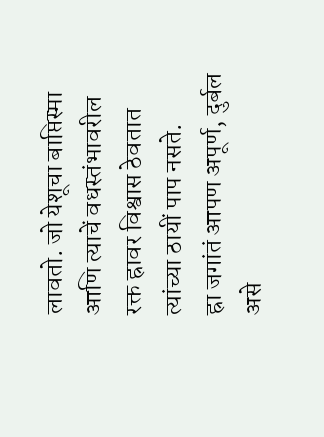लावतो. जो येशूचा बाप्तिस्मा आणि त्याचें वधस्तंभावरील रक्त ह्रावर विश्वास ठेवतात त्यांच्या ठायीं पाप नसते.
ह्रा जगांतं आपण अपूर्ण, दुर्बल असे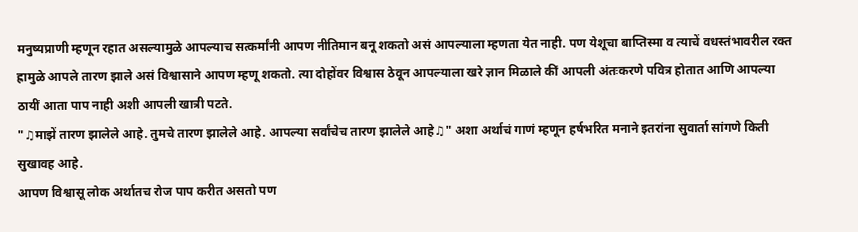मनुष्यप्राणी म्हणून रहात असल्यामुळे आपल्याच सत्कर्मांनी आपण नीतिमान बनू शकतो असं आपल्याला म्हणता येत नाही. पण येशूचा बाप्तिस्मा व त्याचें वधस्तंभावरील रक्त ह्रामुळे आपले तारण झाले असं विश्वासाने आपण म्हणू शकतो. त्या दोहोंवर विश्वास ठेवून आपल्याला खरे ज्ञान मिळाले कीं आपली अंतःकरणे पवित्र होतात आणि आपल्या ठायीं आता पाप नाही अशी आपली खात्री पटते.
"♫माझें तारण झालेले आहे. तुमचे तारण झालेले आहे. आपल्या सर्वांचेच तारण झालेले आहे♫" अशा अर्थाचं गाणं म्हणून हर्षभरित मनाने इतरांना सुवार्ता सांगणे किती सुखावह आहे.
आपण विश्वासू लोक अर्थातच रोज पाप करीत असतो पण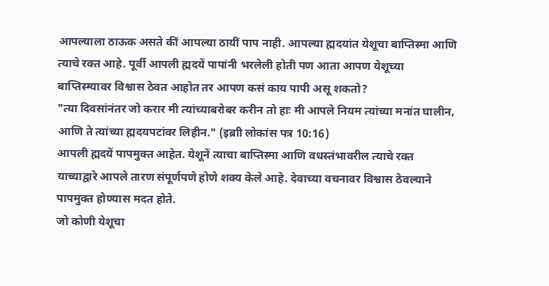आपल्याला ठाऊक असते कीं आपल्या ठायीं पाप नाही. आपल्या ह्मदयांत येशूचा बाप्तिस्मा आणि त्याचे रक्त आहे. पूर्वी आपली ह्मदयें पापांनी भरलेली होती पण आता आपण येशूच्या बाप्तिस्म्यावर विश्वास ठेवत आहोत तर आपण कसं काय पापी असू शकतो?
"त्या दिवसांनंतर जो करार मी त्यांच्याबरोबर करीन तो हाः मी आपले नियम त्यांच्या मनांत घालीन, आणि ते त्यांच्या ह्मदयपटांवर लिहीन." (इब्राी लोकांस पत्र 10:16)
आपली ह्मदयें पापमुक्त आहेत. येशूनें त्याचा बाप्तिस्मा आणि वधस्तंभावरील त्याचे रक्त याच्याद्वारे आपले तारण संपूर्णपणे होणे शक्य केले आहे. देवाच्या वचनावर विश्वास ठेवल्याने पापमुक्त होण्यास मदत होते.
जो कोणी येशूचा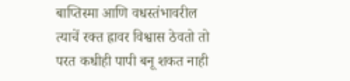बाप्तिस्मा आणि वधस्तंभावरील त्याचें रक्त ह्रावर विश्वास ठेवतो तो परत कधीही पापी बनू शकत नाही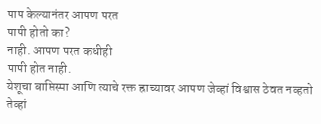पाप केल्यानंतर आपण परत
पापी होतो का?
नाही. आपण परत कधीही
पापी होत नाही.
येशूचा बाप्तिस्मा आणि त्याचे रक्त ह्राच्यावर आपण जेव्हां विश्वास ठेवत नव्हतो तेव्हां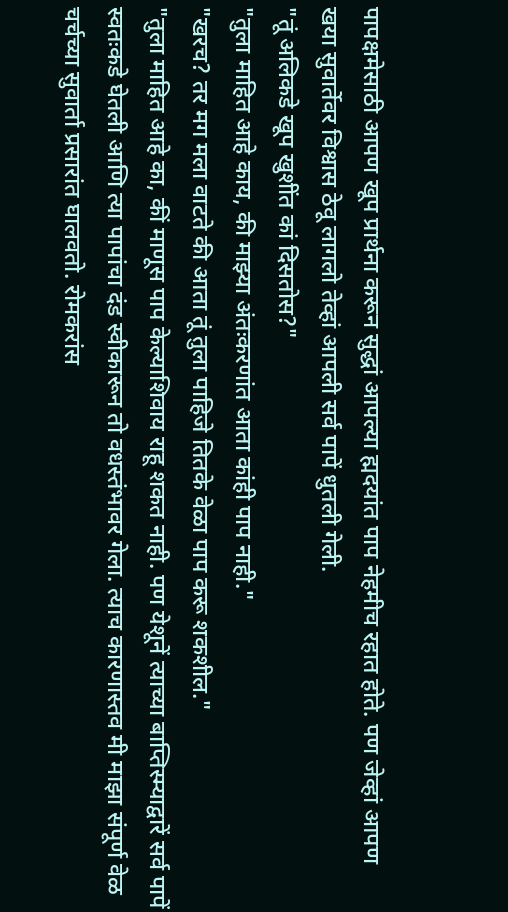पापक्षमेसाठी आपण खूप प्रार्थना करून सुद्धां आपल्या ह्मदयांत पाप नेहमीच रहात होते. पण जेव्हां आपण खया सुवार्तेवर विश्वास ठेवू लागलो तेव्हां आपली सर्व पापें धुतली गेली.
"तूं अलिकडे खूप खुशींत कां दिसतोस?"
"तुला माहित आहे काय, की माझ्या अंतःकरणांत आता कांही पाप नाही."
"खरच? तर मग मला वाटते की आता तूं तुला पाहिजे तितके वेळा पाप करू शकशील."
"तुला माहित आहे का, कीं माणूस पाप केल्याशिवाय राहू शकत नाही. पण येशूनें त्याच्या बाप्तिस्म्याद्वारें सर्व पापें स्वतःकडे घेतली आणि त्या पापांचा दंड स्वीकारून तो वधस्तंभावर गेला. त्याच कारणास्तव मी माझा संपूर्ण वेळ चर्चच्या सुवार्ता प्रसारांत घालवतो. रोमकरांस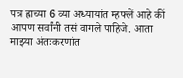पत्र ह्राच्या 6 व्या अध्यायांत म्हफ्लें आहे कीं आपण सर्वांनी तसं वागले पाहिजे. आता माझ्या अंतःकरणांत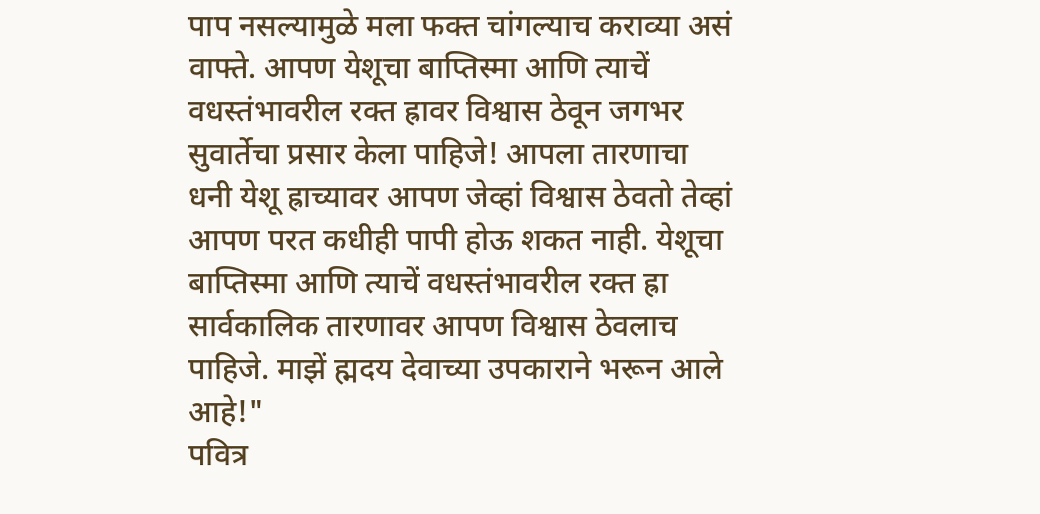पाप नसल्यामुळे मला फक्त चांगल्याच कराव्या असं वाफ्ते. आपण येशूचा बाप्तिस्मा आणि त्याचें वधस्तंभावरील रक्त ह्रावर विश्वास ठेवून जगभर सुवार्तेचा प्रसार केला पाहिजे! आपला तारणाचा धनी येशू ह्राच्यावर आपण जेव्हां विश्वास ठेवतो तेव्हां आपण परत कधीही पापी होऊ शकत नाही. येशूचा बाप्तिस्मा आणि त्याचें वधस्तंभावरील रक्त ह्रा सार्वकालिक तारणावर आपण विश्वास ठेवलाच पाहिजे. माझें ह्मदय देवाच्या उपकाराने भरून आले आहे!"
पवित्र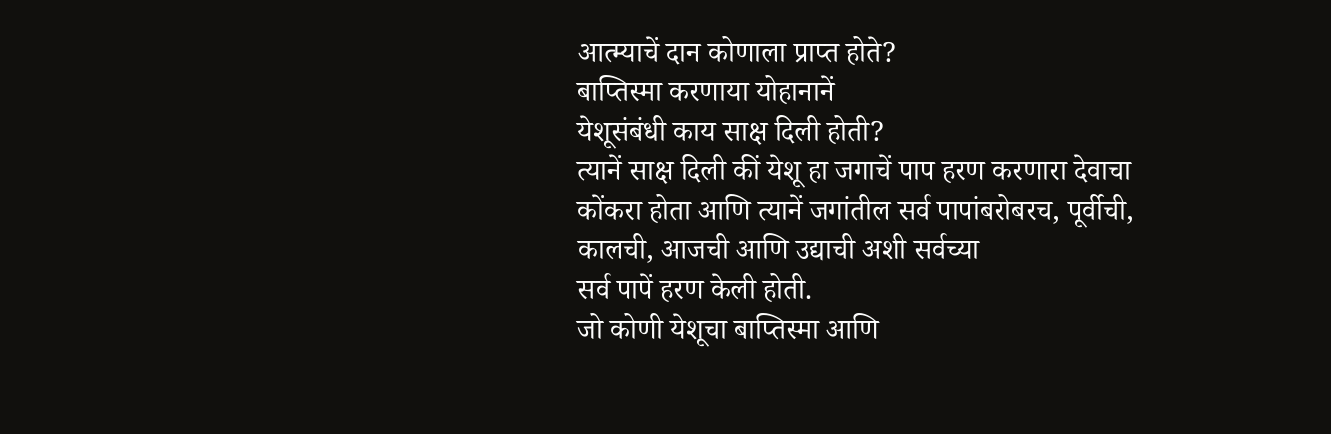आत्म्याचें दान कोणाला प्राप्त होते?
बाप्तिस्मा करणाया योहानानें
येशूसंबंधी काय साक्ष दिली होती?
त्यानें साक्ष दिली कीं येशू हा जगाचें पाप हरण करणारा देवाचा
कोंकरा होता आणि त्यानें जगांतील सर्व पापांबरोबरच, पूर्वीची,
कालची, आजची आणि उद्याची अशी सर्वच्या
सर्व पापें हरण केली होती.
जो कोणी येशूचा बाप्तिस्मा आणि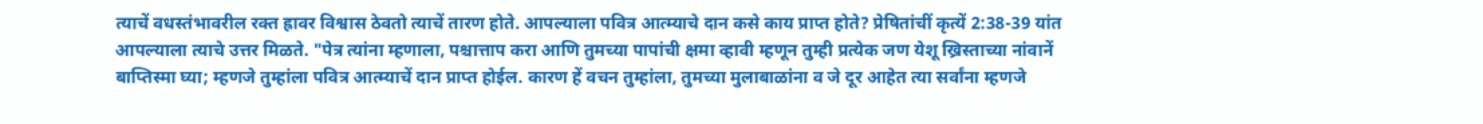त्याचें वधस्तंभावरील रक्त ह्रावर विश्वास ठेवतो त्याचें तारण होते. आपल्याला पवित्र आत्म्याचे दान कसे काय प्राप्त होते? प्रेषितांचीं कृत्यें 2:38-39 यांत आपल्याला त्याचे उत्तर मिळते. "पेत्र त्यांना म्हणाला, पश्चात्ताप करा आणि तुमच्या पापांची क्षमा व्हावी म्हणून तुम्ही प्रत्येक जण येशू ख्रिस्ताच्या नांवानें बाप्तिस्मा घ्या; म्हणजे तुम्हांला पवित्र आत्म्याचें दान प्राप्त होईल. कारण हें वचन तुम्हांला, तुमच्या मुलाबाळांना व जे दूर आहेत त्या सर्वांना म्हणजे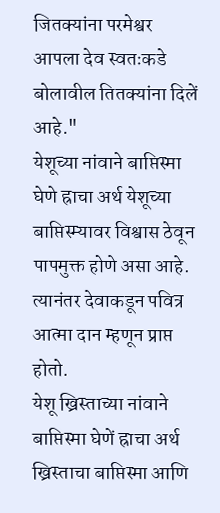जितक्यांना परमेश्वर आपला देव स्वतःकडे बोलावील तितक्यांना दिलें आहे."
येशूच्या नांवाने बाप्तिस्मा घेणे ह्राचा अर्थ येशूच्या बाप्तिस्म्यावर विश्वास ठेवून पापमुक्त होणे असा आहे. त्यानंतर देवाकडून पवित्र आत्मा दान म्हणून प्राप्त होतो.
येशू ख्रिस्ताच्या नांवाने बाप्तिस्मा घेणें ह्राचा अर्थ ख्रिस्ताचा बाप्तिस्मा आणि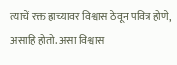त्याचें रक्त ह्राच्यावर विश्वास ठेवून पवित्र होणे, असाहि होतो. असा विश्वास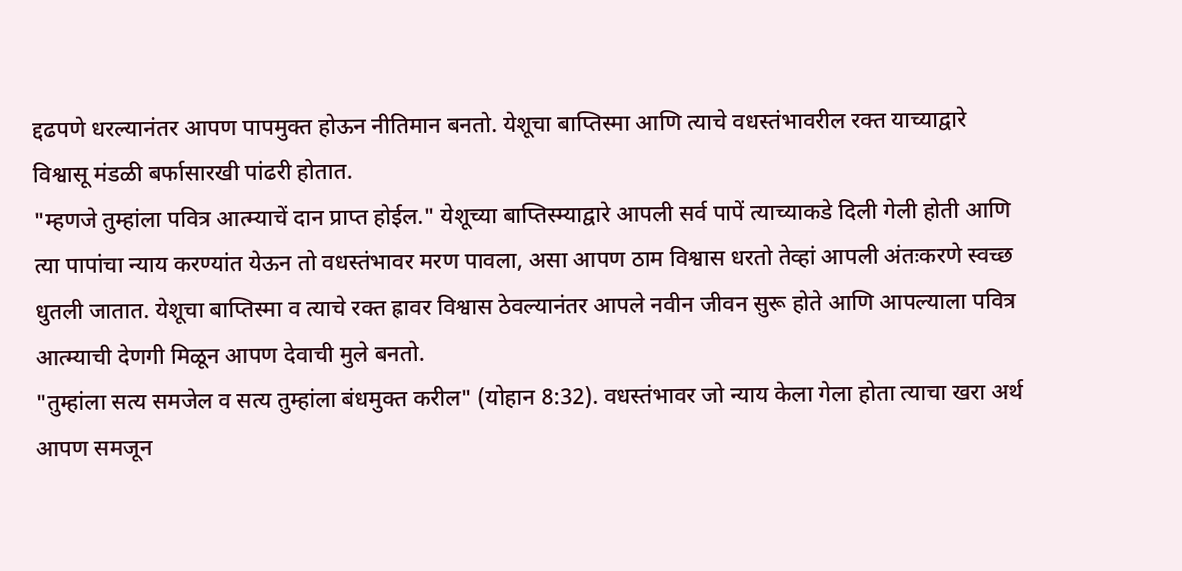द्दढपणे धरल्यानंतर आपण पापमुक्त होऊन नीतिमान बनतो. येशूचा बाप्तिस्मा आणि त्याचे वधस्तंभावरील रक्त याच्याद्वारे विश्वासू मंडळी बर्फासारखी पांढरी होतात.
"म्हणजे तुम्हांला पवित्र आत्म्याचें दान प्राप्त होईल." येशूच्या बाप्तिस्म्याद्वारे आपली सर्व पापें त्याच्याकडे दिली गेली होती आणि त्या पापांचा न्याय करण्यांत येऊन तो वधस्तंभावर मरण पावला, असा आपण ठाम विश्वास धरतो तेव्हां आपली अंतःकरणे स्वच्छ धुतली जातात. येशूचा बाप्तिस्मा व त्याचे रक्त ह्रावर विश्वास ठेवल्यानंतर आपले नवीन जीवन सुरू होते आणि आपल्याला पवित्र आत्म्याची देणगी मिळून आपण देवाची मुले बनतो.
"तुम्हांला सत्य समजेल व सत्य तुम्हांला बंधमुक्त करील" (योहान 8:32). वधस्तंभावर जो न्याय केला गेला होता त्याचा खरा अर्थ आपण समजून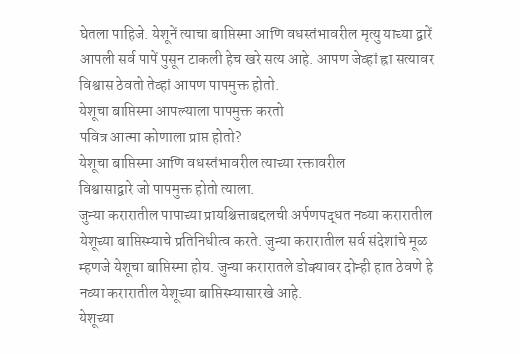घेतला पाहिजे. येशूनें त्याचा बाप्तिस्मा आणि वधस्तंभावरील मृत्यु याच्या द्वारें आपली सर्व पापें पुसून टाकली हेच खरे सत्य आहे. आपण जेव्हां ह्रा सत्यावर विश्वास ठेवतो तेव्हां आपण पापमुक्त होतो.
येशूचा बाप्तिस्मा आपल्याला पापमुक्त करतो
पवित्र आत्मा कोणाला प्राप्त होतो?
येशूचा बाप्तिस्मा आणि वधस्तंभावरील त्याच्या रक्तावरील
विश्वासाद्वारे जो पापमुक्त होतो त्याला.
जुन्या करारातील पापाच्या प्रायश्चित्ताबद्दलची अर्पणपद्धत नव्या करारातील येशूच्या बाप्तिस्म्याचे प्रतिनिधीत्व करते. जुन्या करारातील सर्व संदेशांचे मूळ म्हणजे येशूचा बाप्तिस्मा होय. जुन्या करारातले डोक्यावर दोन्ही हात ठेवणे हे नव्या करारातील येशूच्या बाप्तिस्म्यासारखे आहे.
येशूच्या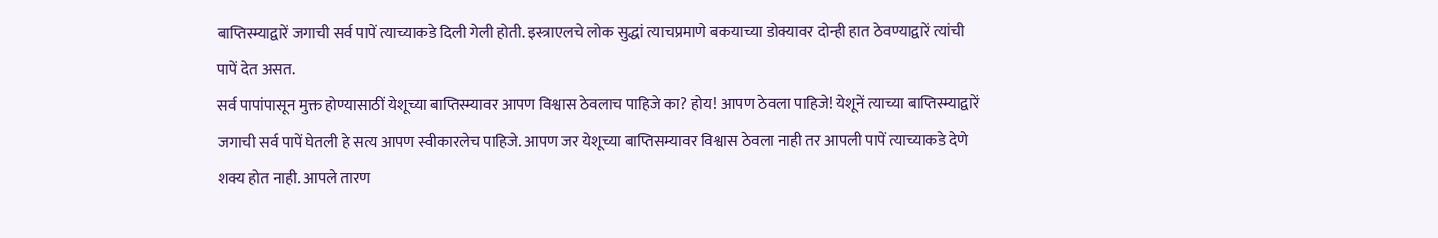बाप्तिस्म्याद्वारें जगाची सर्व पापें त्याच्याकडे दिली गेली होती. इस्त्राएलचे लोक सुद्धां त्याचप्रमाणे बकयाच्या डोक्यावर दोन्ही हात ठेवण्याद्वारें त्यांची पापें देत असत.
सर्व पापांपासून मुक्त होण्यासाठीं येशूच्या बाप्तिस्म्यावर आपण विश्वास ठेवलाच पाहिजे का? होय! आपण ठेवला पाहिजे! येशूनें त्याच्या बाप्तिस्म्याद्वारें जगाची सर्व पापें घेतली हे सत्य आपण स्वीकारलेच पाहिजे. आपण जर येशूच्या बाप्तिसम्यावर विश्वास ठेवला नाही तर आपली पापें त्याच्याकडे देणे शक्य होत नाही. आपले तारण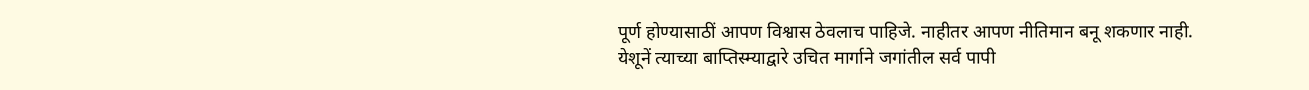पूर्ण होण्यासाठीं आपण विश्वास ठेवलाच पाहिजे. नाहीतर आपण नीतिमान बनू शकणार नाही.
येशूनें त्याच्या बाप्तिस्म्याद्वारे उचित मार्गाने जगांतील सर्व पापी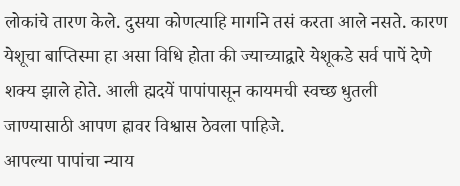लोकांचे तारण केले. दुसया कोणत्याहि मार्गाने तसं करता आले नसते. कारण येशूचा बाप्तिस्मा हा असा विधि होता की ज्याच्याद्वारे येशूकडे सर्व पापें देणे शक्य झाले होते. आली ह्मदयें पापांपासून कायमची स्वच्छ धुतली जाण्यासाठी आपण ह्रावर विश्वास ठेवला पाहिजे.
आपल्या पापांचा न्याय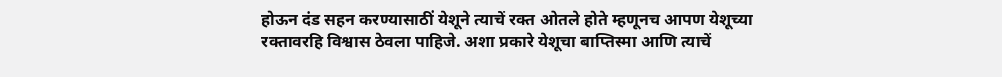होऊन दंड सहन करण्यासाठीं येशूने त्याचें रक्त ओतले होते म्हणूनच आपण येशूच्या रक्तावरहि विश्वास ठेवला पाहिजे. अशा प्रकारे येशूचा बाप्तिस्मा आणि त्याचें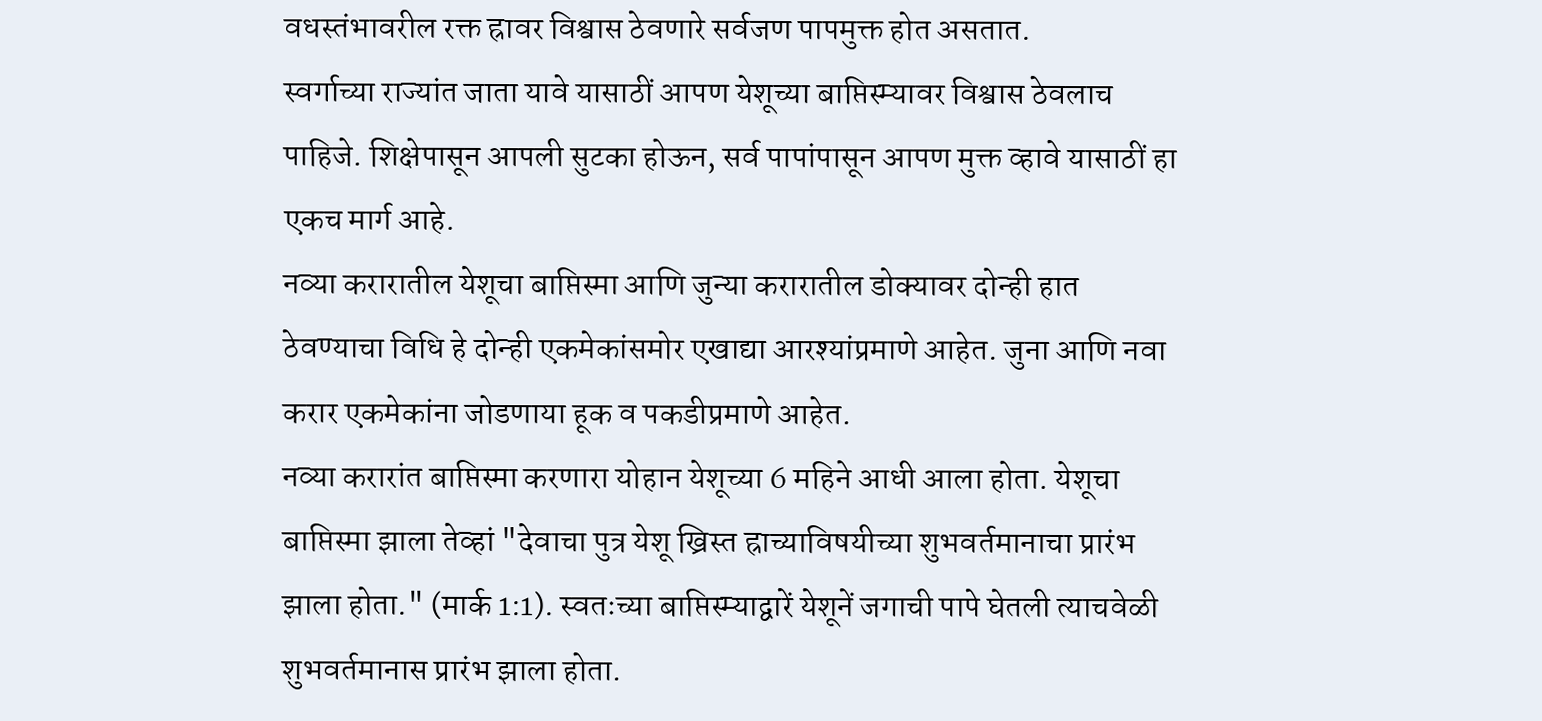वधस्तंभावरील रक्त ह्रावर विश्वास ठेवणारे सर्वजण पापमुक्त होत असतात.
स्वर्गाच्या राज्यांत जाता यावे यासाठीं आपण येशूच्या बाप्तिस्म्यावर विश्वास ठेवलाच पाहिजे. शिक्षेपासून आपली सुटका होऊन, सर्व पापांपासून आपण मुक्त व्हावे यासाठीं हा एकच मार्ग आहे.
नव्या करारातील येशूचा बाप्तिस्मा आणि जुन्या करारातील डोक्यावर दोन्ही हात ठेवण्याचा विधि हे दोन्ही एकमेकांसमोर एखाद्या आरश्यांप्रमाणे आहेत. जुना आणि नवा करार एकमेकांना जोडणाया हूक व पकडीप्रमाणे आहेत.
नव्या करारांत बाप्तिस्मा करणारा योहान येशूच्या 6 महिने आधी आला होता. येशूचा बाप्तिस्मा झाला तेव्हां "देवाचा पुत्र येशू ख्रिस्त ह्राच्याविषयीच्या शुभवर्तमानाचा प्रारंभ झाला होता." (मार्क 1:1). स्वतःच्या बाप्तिस्म्याद्वारें येशूनें जगाची पापे घेतली त्याचवेळी शुभवर्तमानास प्रारंभ झाला होता.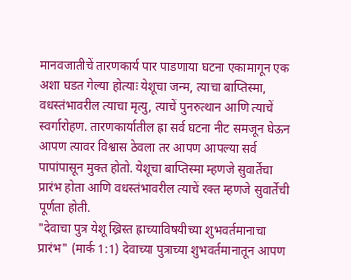मानवजातीचें तारणकार्य पार पाडणाया घटना एकामागून एक अशा घडत गेल्या होत्याः येशूचा जन्म, त्याचा बाप्तिस्मा, वधस्तंभावरील त्याचा मृत्यु, त्याचें पुनरुत्थान आणि त्याचें स्वर्गारोहण. तारणकार्यातील ह्रा सर्व घटना नीट समजून घेऊन आपण त्यावर विश्वास ठेवला तर आपण आपल्या सर्व पापांपासून मुक्त होतो. येशूचा बाप्तिस्मा म्हणजे सुवार्तेचा प्रारंभ होता आणि वधस्तंभावरील त्याचें रक्त म्हणजे सुवार्तेची पूर्णता होती.
"देवाचा पुत्र येशू ख्रिस्त ह्राच्याविषयीच्या शुभवर्तमानाचा प्रारंभ" (मार्क 1:1) देवाच्या पुत्राच्या शुभवर्तमानातून आपण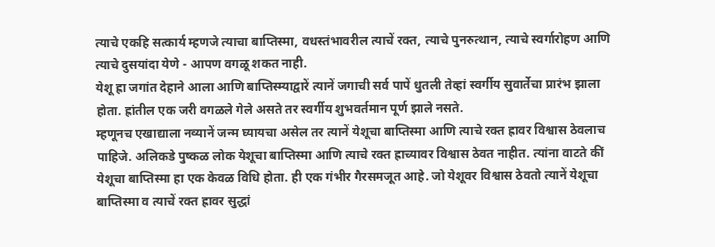त्याचे एकहि सत्कार्य म्हणजे त्याचा बाप्तिस्मा, वधस्तंभावरील त्याचें रक्त, त्याचे पुनरुत्थान, त्याचे स्वर्गारोहण आणि त्याचे दुसयांदा येणे - आपण वगळू शकत नाही.
येशू ह्रा जगांत देहाने आला आणि बाप्तिस्म्याद्वारें त्यानें जगाची सर्व पापें धुतली तेव्हां स्वर्गीय सुवार्तेचा प्रारंभ झाला होता. ह्रांतील एक जरी वगळले गेले असते तर स्वर्गीय शुभवर्तमान पूर्ण झाले नसते.
म्हणूनच एखाद्याला नव्यानें जन्म घ्यायचा असेल तर त्यानें येशूचा बाप्तिस्मा आणि त्याचे रक्त ह्रावर विश्वास ठेवलाच पाहिजे. अलिकडे पुष्कळ लोक येशूचा बाप्तिस्मा आणि त्याचे रक्त ह्राच्यावर विश्वास ठेवत नाहीत. त्यांना वाटते कीं येशूचा बाप्तिस्मा हा एक केवळ विधि होता. ही एक गंभीर गैरसमजूत आहे. जो येशूवर विश्वास ठेवतो त्यानें येशूचा बाप्तिस्मा व त्याचें रक्त ह्रावर सुद्धां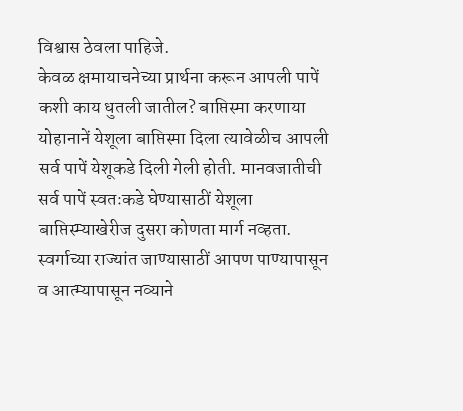विश्वास ठेवला पाहिजे.
केवळ क्षमायाचनेच्या प्रार्थना करून आपली पापें कशी काय धुतली जातील? बाप्तिस्मा करणाया योहानानें येशूला बाप्तिस्मा दिला त्यावेळीच आपली सर्व पापें येशूकडे दिली गेली होती. मानवजातीची सर्व पापें स्वतःकडे घेण्यासाठीं येशूला बाप्तिस्म्याखेरीज दुसरा कोणता मार्ग नव्हता.
स्वर्गाच्या राज्यांत जाण्यासाठीं आपण पाण्यापासून व आत्म्यापासून नव्याने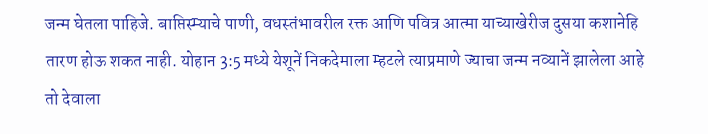जन्म घेतला पाहिजे. बाप्तिस्म्याचे पाणी, वधस्तंभावरील रक्त आणि पवित्र आत्मा याच्याखेरीज दुसया कशानेहि तारण होऊ शकत नाही. योहान 3:5 मध्ये येशूनें निकदेमाला म्हटले त्याप्रमाणे ज्याचा जन्म नव्यानें झालेला आहे तो देवाला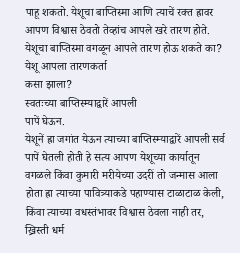पाहू शकतो. येशूचा बाप्तिस्मा आणि त्याचें रक्त ह्रावर आपण विश्वास ठेवतो तेव्हांच आपले खरे तारण होते.
येशूचा बाप्तिस्मा वगळून आपले तारण होऊ शकते का?
येशू आपला तारणकर्ता
कसा झाला?
स्वतःच्या बाप्तिस्म्याद्वारें आपली
पापें घेऊन.
येशूनें ह्रा जगांत येऊन त्याच्या बाप्तिस्म्याद्वारें आपली सर्व पापें घेतली होती हे सत्य आपण येशूच्या कार्यातून वगळले किंवा कुमारी मरीयेच्या उदरीं तो जन्मास आला होता ह्रा त्याच्या पावित्र्याकडे पहाण्यास टाळाटाळ केली, किंवा त्याच्या वधस्तंभावर विश्वास ठेवला नाही तर, ख्रिस्ती धर्म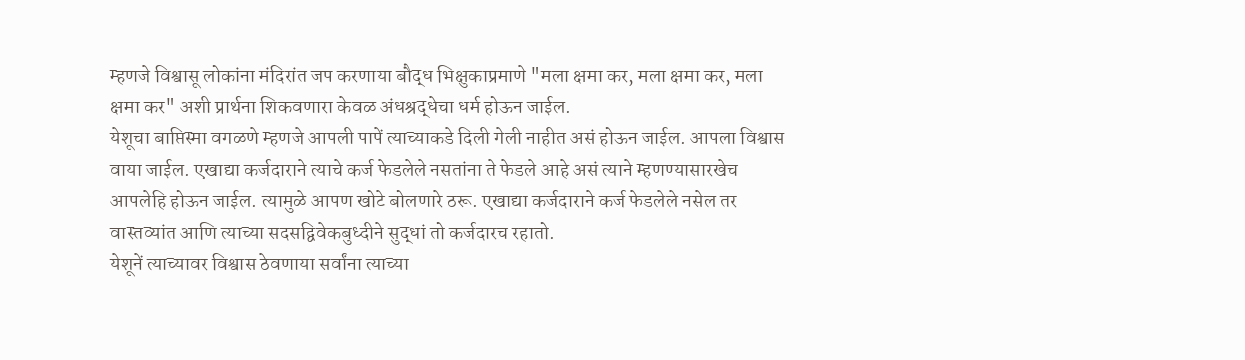म्हणजे विश्वासू लोकांना मंदिरांत जप करणाया बौद्ध भिक्षुकाप्रमाणे "मला क्षमा कर, मला क्षमा कर, मला क्षमा कर" अशी प्रार्थना शिकवणारा केवळ अंधश्रद्धेचा धर्म होऊन जाईल.
येशूचा बाप्तिस्मा वगळणे म्हणजे आपली पापें त्याच्याकडे दिली गेली नाहीत असं होऊन जाईल. आपला विश्वास वाया जाईल. एखाद्या कर्जदाराने त्याचे कर्ज फेडलेले नसतांना ते फेडले आहे असं त्याने म्हणण्यासारखेच आपलेहि होऊन जाईल. त्यामुळे आपण खोटे बोलणारे ठरू. एखाद्या कर्जदाराने कर्ज फेडलेले नसेल तर वास्तव्यांत आणि त्याच्या सदसद्विवेकबुध्दीने सुद्धां तो कर्जदारच रहातो.
येशूनें त्याच्यावर विश्वास ठेवणाया सर्वांना त्याच्या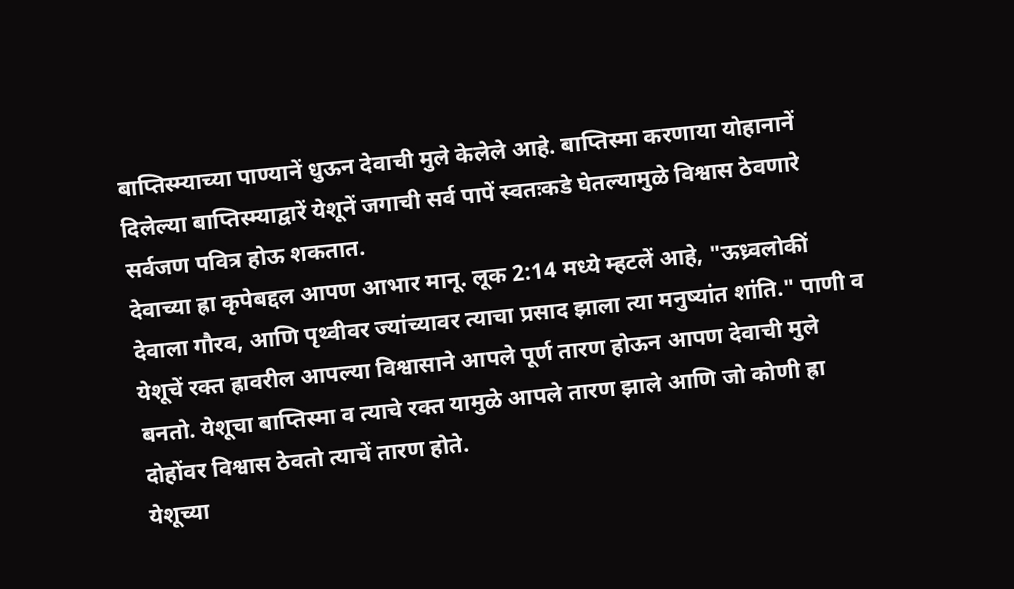बाप्तिस्म्याच्या पाण्यानें धुऊन देवाची मुले केलेले आहे. बाप्तिस्मा करणाया योहानानें दिलेल्या बाप्तिस्म्याद्वारें येशूनें जगाची सर्व पापें स्वतःकडे घेतल्यामुळे विश्वास ठेवणारे सर्वजण पवित्र होऊ शकतात.
देवाच्या ह्रा कृपेबद्दल आपण आभार मानू. लूक 2:14 मध्ये म्हटलें आहे, "ऊध्र्वलोकीं देवाला गौरव, आणि पृथ्वीवर ज्यांच्यावर त्याचा प्रसाद झाला त्या मनुष्यांत शांति." पाणी व येशूचें रक्त ह्रावरील आपल्या विश्वासाने आपले पूर्ण तारण होऊन आपण देवाची मुले बनतो. येशूचा बाप्तिस्मा व त्याचे रक्त यामुळे आपले तारण झाले आणि जो कोणी ह्रा दोहोंवर विश्वास ठेवतो त्याचें तारण होते.
येशूच्या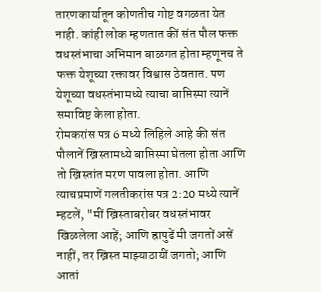तारणकार्यातून कोणतीच गोष्ट वगळता येत नाही. कांही लोक म्हणतात कीं संत पौल फक्त वधस्तंभाचा अभिमान बाळगत होता म्हणूनच ते फक्त येशूच्या रक्तावर विश्वास ठेवतात. पण येशूच्या वधस्तंभामध्ये त्याचा बाप्तिस्मा त्यानें समाविष्ट केला होता.
रोमकरांस पत्र 6 मध्ये लिहिले आहे की संत पौलानें ख्रिस्तामध्ये बाप्तिस्मा घेतला होता आणि तो ख्रिस्तांत मरण पावला होता. आणि त्याचप्रमाणें गलतीकरांस पत्र 2:20 मध्ये त्यानें म्हटलें, "मीं ख्रिस्ताबरोबर वधस्तंभावर खिळलेला आहें; आणि ह्रापुढें मी जगतों असें नाहीं, तर ख्रिस्त माझ्याठायीं जगतो; आणि आतां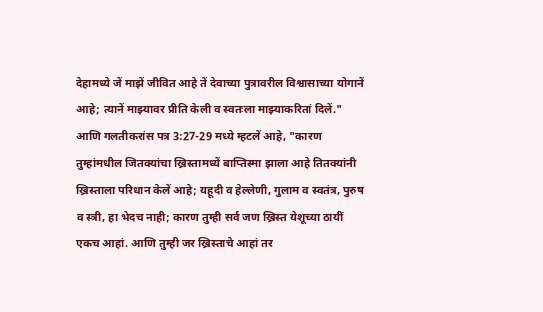देहामध्ये जें माझें जीवित आहे तें देवाच्या पुत्रावरील विश्वासाच्या योगानें आहे; त्यानें माझ्यावर प्रीति केली व स्वतःला माझ्याकरितां दिलें."
आणि गलतीकरांस पत्र 3:27-29 मध्ये म्हटलें आहे, "कारण तुम्हांमधील जितक्यांचा ख्रिस्तामध्यें बाप्तिस्मा झाला आहे तितक्यांनी ख्रिस्ताला परिधान केलें आहे; यहूदी व हेल्लेणी, गुलाम व स्वतंत्र, पुरुष व स्त्री, हा भेदच नाही; कारण तुम्ही सर्व जण ख्रिस्त येशूच्या ठायीं एकच आहां. आणि तुम्ही जर ख्रिस्ताचे आहां तर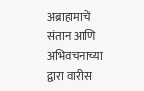अब्राहामाचें संतान आणि अभिवचनाच्या द्वारा वारीस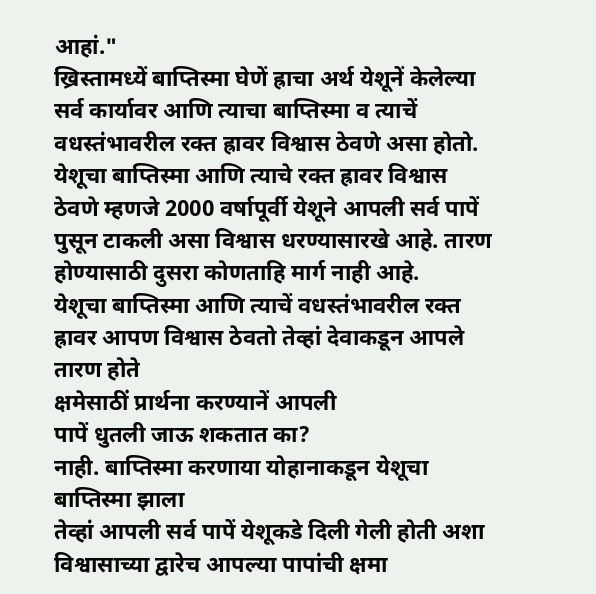आहां."
ख्रिस्तामध्यें बाप्तिस्मा घेणें ह्राचा अर्थ येशूनें केलेल्या सर्व कार्यावर आणि त्याचा बाप्तिस्मा व त्याचें वधस्तंभावरील रक्त ह्रावर विश्वास ठेवणे असा होतो. येशूचा बाप्तिस्मा आणि त्याचे रक्त ह्रावर विश्वास ठेवणे म्हणजे 2000 वर्षापूर्वी येशूने आपली सर्व पापें पुसून टाकली असा विश्वास धरण्यासारखे आहे. तारण होण्यासाठी दुसरा कोणताहि मार्ग नाही आहे.
येशूचा बाप्तिस्मा आणि त्याचें वधस्तंभावरील रक्त ह्रावर आपण विश्वास ठेवतो तेव्हां देवाकडून आपले तारण होते
क्षमेसाठीं प्रार्थना करण्यानें आपली
पापें धुतली जाऊ शकतात का?
नाही. बाप्तिस्मा करणाया योहानाकडून येशूचा बाप्तिस्मा झाला
तेव्हां आपली सर्व पापें येशूकडे दिली गेली होती अशा
विश्वासाच्या द्वारेच आपल्या पापांची क्षमा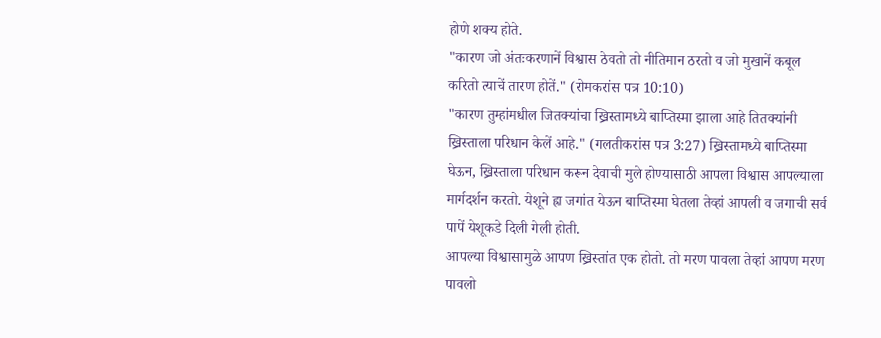होणे शक्य होते.
"कारण जो अंतःकरणानें विश्वास ठेवतो तो नीतिमान ठरतो व जो मुखानें कबूल करितो त्याचें तारण होतें." (रोमकरांस पत्र 10:10)
"कारण तुम्हांमधील जितक्यांचा ख्रिस्तामध्ये बाप्तिस्मा झाला आहे तितक्यांनी ख्रिस्ताला परिधान केलें आहे." (गलतीकरांस पत्र 3:27) ख्रिस्तामध्ये बाप्तिस्मा घेऊन, ख्रिस्ताला परिधान करून देवाची मुले होण्यासाठी आपला विश्वास आपल्याला मार्गदर्शन करतो. येशूने ह्रा जगांत येऊन बाप्तिस्मा घेतला तेव्हां आपली व जगाची सर्व पापें येशूकडे दिली गेली होती.
आपल्या विश्वासामुळे आपण ख्रिस्तांत एक होतो. तो मरण पावला तेव्हां आपण मरण पावलो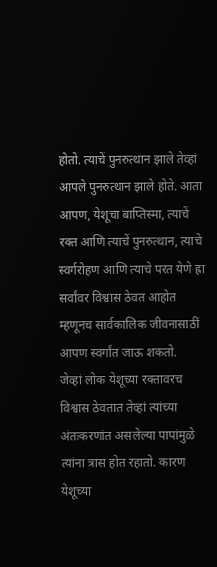होतो. त्याचें पुनरुत्थान झाले तेव्हां आपले पुनरुत्थान झाले होते. आता आपण, येशूचा बाप्तिस्मा, त्याचें रक्त आणि त्याचें पुनरुत्थान, त्याचे स्वर्गरोहण आणि त्याचे परत येणे ह्रा सर्वांवर विश्वास ठेवत आहोत म्हणूनच सार्वकालिक जीवनासाठीं आपण स्वर्गांत जाऊ शकतो.
जेव्हां लोक येशूच्या रक्तावरच विश्वास ठेवतात तेव्हां त्यांच्या अंतःकरणांत असलेल्या पापांमुळे त्यांना त्रास होत रहातो. कारण येशूच्या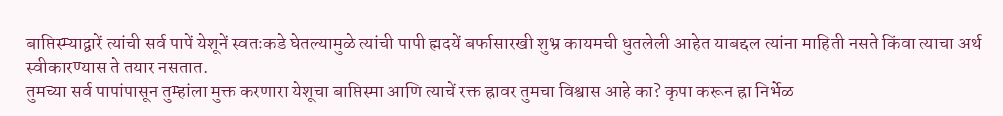बाप्तिस्म्याद्वारें त्यांची सर्व पापें येशूनें स्वतःकडे घेतल्यामुळे त्यांची पापी ह्मदयें बर्फासारखी शुभ्र कायमची धुतलेली आहेत याबद्दल त्यांना माहिती नसते किंवा त्याचा अर्थ स्वीकारण्यास ते तयार नसतात.
तुमच्या सर्व पापांपासून तुम्हांला मुक्त करणारा येशूचा बाप्तिस्मा आणि त्याचें रक्त ह्रावर तुमचा विश्वास आहे का? कृपा करून ह्रा निर्भेळ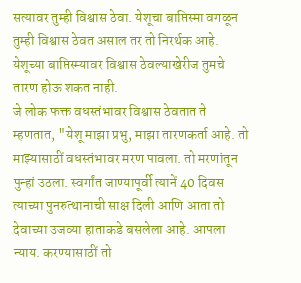सत्यावर तुम्ही विश्वास ठेवा. येशूचा बाप्तिस्मा वगळून तुम्ही विश्वास ठेवत असाल तर तो निरर्थक आहे. येशूच्या बाप्तिस्म्यावर विश्वास ठेवल्याखेरीज तुमचे तारण होऊ शकत नाही.
जे लोक फक्त वधस्तंभावर विश्वास ठेवतात ते म्हणतात, "येशू माझा प्रभु, माझा तारणकर्ता आहे. तो माझ्यासाठीं वधस्तंभावर मरण पावला. तो मरणांतून पुन्हां उठला. स्वर्गांत जाण्यापूर्वी त्यानें 40 दिवस त्याच्या पुनरुत्थानाची साक्ष दिली आणि आता तो देवाच्या उजव्या हाताकडे बसलेला आहे. आपला न्याय. करण्यासाठीं तो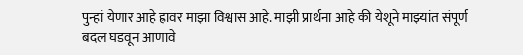पुन्हां येणार आहे ह्रावर माझा विश्वास आहे. माझी प्रार्थना आहे की येशूने माझ्यांत संपूर्ण बदल घडवून आणावे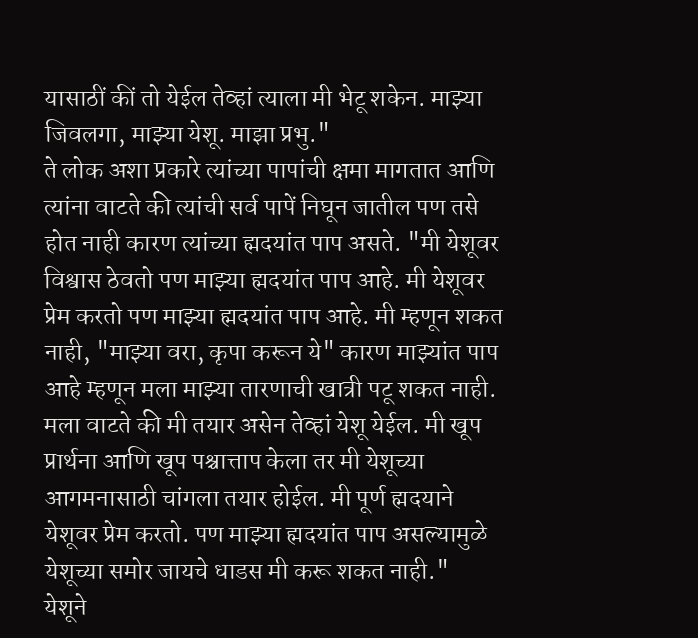यासाठीं कीं तो येईल तेव्हां त्याला मी भेटू शकेन. माझ्या जिवलगा, माझ्या येशू. माझा प्रभु."
ते लोक अशा प्रकारे त्यांच्या पापांची क्षमा मागतात आणि त्यांना वाटते की त्यांची सर्व पापें निघून जातील पण तसे होत नाही कारण त्यांच्या ह्मदयांत पाप असते. "मी येशूवर विश्वास ठेवतो पण माझ्या ह्मदयांत पाप आहे. मी येशूवर प्रेम करतो पण माझ्या ह्मदयांत पाप आहे. मी म्हणून शकत नाही, "माझ्या वरा, कृपा करून ये" कारण माझ्यांत पाप आहे म्हणून मला माझ्या तारणाची खात्री पटू शकत नाही. मला वाटते की मी तयार असेन तेव्हां येशू येईल. मी खूप प्रार्थना आणि खूप पश्चात्ताप केला तर मी येशूच्या आगमनासाठी चांगला तयार होईल. मी पूर्ण ह्मदयाने येशूवर प्रेम करतो. पण माझ्या ह्मदयांत पाप असल्यामुळे येशूच्या समोर जायचे धाडस मी करू शकत नाही."
येशूने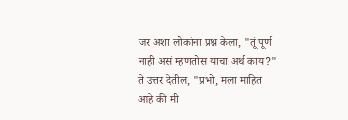जर अशा लोकांना प्रश्न केला, "तूं पूर्ण नाही असं म्हणतोस याचा अर्थ काय?" ते उत्तर देतील, "प्रभो, मला माहित आहे की मी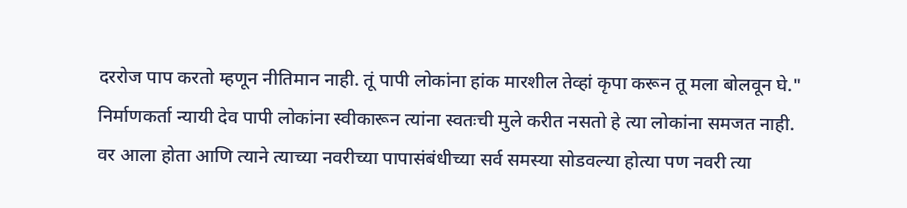दररोज पाप करतो म्हणून नीतिमान नाही. तूं पापी लोकांना हांक मारशील तेव्हां कृपा करून तू मला बोलवून घे."
निर्माणकर्ता न्यायी देव पापी लोकांना स्वीकारून त्यांना स्वतःची मुले करीत नसतो हे त्या लोकांना समजत नाही.
वर आला होता आणि त्याने त्याच्या नवरीच्या पापासंबंधीच्या सर्व समस्या सोडवल्या होत्या पण नवरी त्या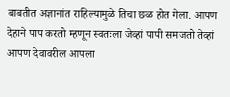बाबतीत अज्ञानांत राहिल्यामुळे तिचा छळ होत गेला. आपण देहाने पाप करतो म्हणून स्वतःला जेव्हां पापी समजतो तेव्हां आपण देवावरील आपला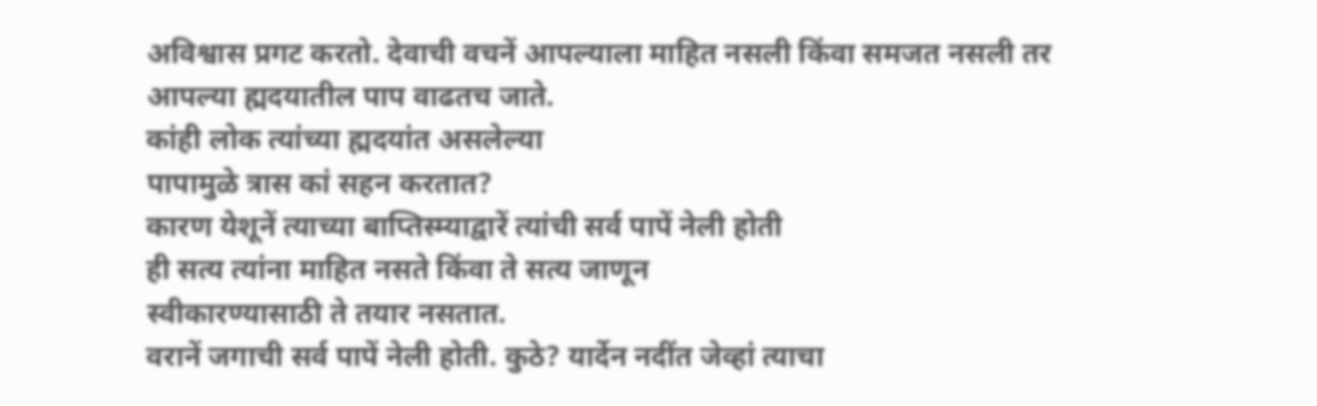अविश्वास प्रगट करतो. देवाची वचनें आपल्याला माहित नसली किंवा समजत नसली तर आपल्या ह्मदयातील पाप वाढतच जाते.
कांही लोक त्यांच्या ह्मदयांत असलेल्या
पापामुळे त्रास कां सहन करतात?
कारण येशूनें त्याच्या बाप्तिस्म्याद्वारें त्यांची सर्व पापें नेली होती
ही सत्य त्यांना माहित नसते किंवा ते सत्य जाणून
स्वीकारण्यासाठी ते तयार नसतात.
वरानें जगाची सर्व पापें नेली होती. कुठे? यार्देन नदींत जेव्हां त्याचा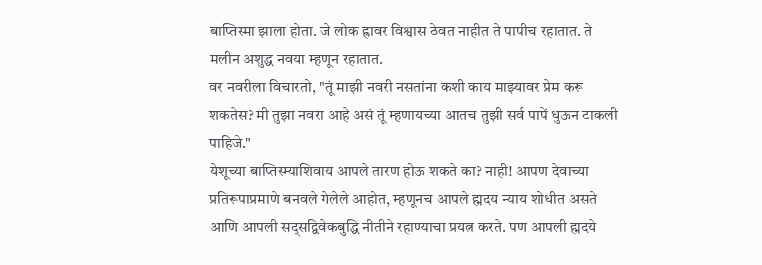बाप्तिस्मा झाला होता. जे लोक ह्रावर विश्वास ठेवत नाहीत ते पापीच रहातात. ते मलीन अशुद्ध नवया म्हणून रहातात.
वर नवरीला विचारतो, "तूं माझी नवरी नसतांना कशी काय माझ्यावर प्रेम करू शकतेस? मी तुझा नवरा आहे असं तूं म्हणायच्या आतच तुझी सर्व पापें धुऊन टाकली पाहिजे."
येशूच्या बाप्तिस्म्याशिवाय आपले तारण होऊ शकते का? नाही! आपण देवाच्या प्रतिरूपाप्रमाणे बनवले गेलेले आहोत, म्हणूनच आपले ह्मदय न्याय शोधीत असते आणि आपली सद्सद्विवेकबुद्धि नीतीने रहाण्याचा प्रयत्न करते. पण आपली ह्मदये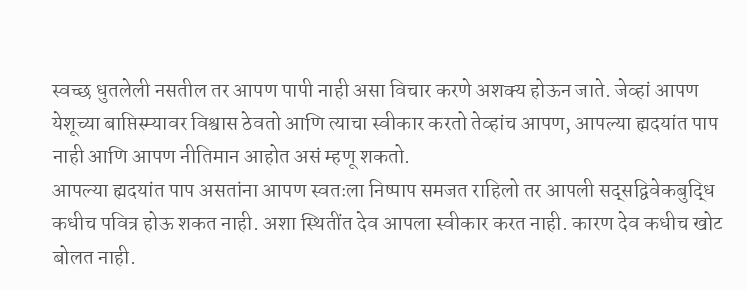स्वच्छ धुतलेली नसतील तर आपण पापी नाही असा विचार करणे अशक्य होऊन जाते. जेव्हां आपण येशूच्या बाप्तिस्म्यावर विश्वास ठेवतो आणि त्याचा स्वीकार करतो तेव्हांच आपण, आपल्या ह्मदयांत पाप नाही आणि आपण नीतिमान आहोत असं म्हणू शकतो.
आपल्या ह्मदयांत पाप असतांना आपण स्वतःला निष्पाप समजत राहिलो तर आपली सद्सद्विवेकबुद्धि कधीच पवित्र होऊ शकत नाही. अशा स्थितींत देव आपला स्वीकार करत नाही. कारण देव कधीच खोट बोलत नाही.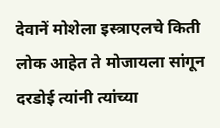देवानें मोशेला इस्त्राएलचे किती लोक आहेत ते मोजायला सांगून दरडोई त्यांनी त्यांच्या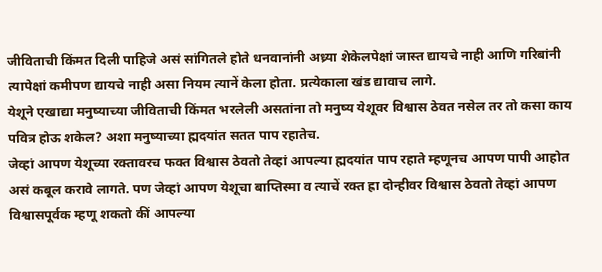जीविताची किंमत दिली पाहिजे असं सांगितले होते धनवानांनी अध्र्या शेकेलपेक्षां जास्त द्यायचे नाही आणि गरिबांनी त्यापेक्षां कमीपण द्यायचे नाही असा नियम त्यानें केला होता. प्रत्येकाला खंड द्यावाच लागे.
येशूने एखाद्या मनुष्याच्या जीविताची किंमत भरलेली असतांना तो मनुष्य येशूवर विश्वास ठेवत नसेल तर तो कसा काय पवित्र होऊ शकेल? अशा मनुष्याच्या ह्मदयांत सतत पाप रहातेच.
जेव्हां आपण येशूच्या रक्तावरच फक्त विश्वास ठेवतो तेव्हां आपल्या ह्मदयांत पाप रहाते म्हणूनच आपण पापी आहोत असं कबूल करावे लागते. पण जेव्हां आपण येशूचा बाप्तिस्मा व त्याचें रक्त ह्रा दोन्हीवर विश्वास ठेवतो तेव्हां आपण विश्वासपूर्वक म्हणू शकतो कीं आपल्या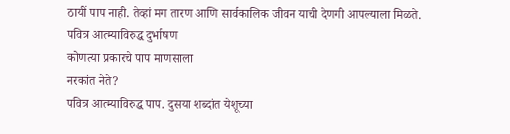ठायीं पाप नाही. तेव्हां मग तारण आणि सार्वकालिक जीवन याची देणगी आपल्याला मिळते.
पवित्र आत्म्याविरुद्ध दुर्भाषण
कोणत्या प्रकारचे पाप माणसाला
नरकांत नेते?
पवित्र आत्म्याविरुद्ध पाप. दुसया शब्दांत येशूच्या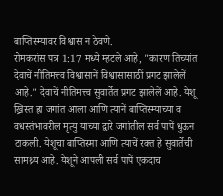बाप्तिस्म्यावर विश्वास न ठेवणे.
रोमकरांस पत्र 1:17 मध्ये म्हटले आहे, "कारण तिच्यांत देवाचें नीतिमत्त्व विश्वासानें विश्वासासाठीं प्रगट झालेलें आहे." देवाचें नीतिमत्त्व सुवार्तेत प्रगट झालेलें आहे. येशू ख्रिस्त ह्रा जगांत आला आणि त्यानें बाप्तिस्म्याच्या व वधस्तंभावरील मृत्यु याच्या द्वारे जगांतील सर्व पापें धुऊन टाकली. येशूचा बाप्तिस्मा आणि त्याचें रक्त हे सुवार्तेची सामथ्र्य आहे. येशूने आपली सर्व पापें एकदाच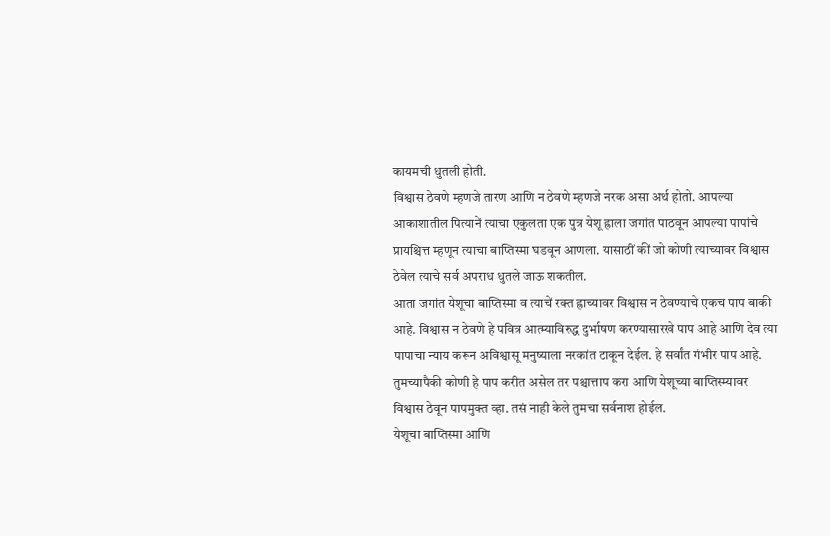कायमची धुतली होती.
विश्वास ठेवणे म्हणजे तारण आणि न ठेवणे म्हणजे नरक असा अर्थ होतो. आपल्या आकाशातील पित्यानें त्याचा एकुलता एक पुत्र येशू ह्राला जगांत पाठवून आपल्या पापांचे प्रायश्चित्त म्हणून त्याचा बाप्तिस्मा घडवून आणला. यासाठीं कीं जो कोणी त्याच्यावर विश्वास ठेवेल त्याचे सर्व अपराध धुतले जाऊ शकतील.
आता जगांत येशूचा बाप्तिस्मा व त्याचें रक्त ह्राच्यावर विश्वास न ठेवण्याचे एकच पाप बाकी आहे. विश्वास न ठेवणे हे पवित्र आत्म्याविरुद्ध दुर्भाषण करण्यासारखे पाप आहे आणि देव त्या पापाचा न्याय करून अविश्वासू मनुष्याला नरकांत टाकून देईल. हे सर्वांत गंभीर पाप आहे. तुमच्यापैकी कोणी हे पाप करीत असेल तर पश्चात्ताप करा आणि येशूच्या बाप्तिस्म्यावर विश्वास ठेवून पापमुक्त व्हा. तसं नाही केले तुमचा सर्वनाश होईल.
येशूचा बाप्तिस्मा आणि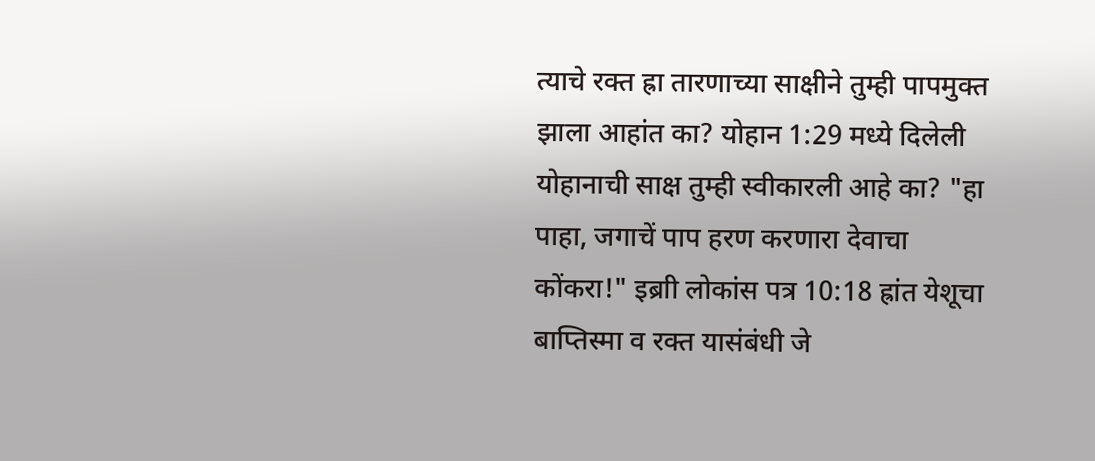त्याचे रक्त ह्रा तारणाच्या साक्षीने तुम्ही पापमुक्त झाला आहांत का? योहान 1:29 मध्ये दिलेली योहानाची साक्ष तुम्ही स्वीकारली आहे का? "हा पाहा, जगाचें पाप हरण करणारा देवाचा कोंकरा!" इब्राी लोकांस पत्र 10:18 ह्रांत येशूचा बाप्तिस्मा व रक्त यासंबंधी जे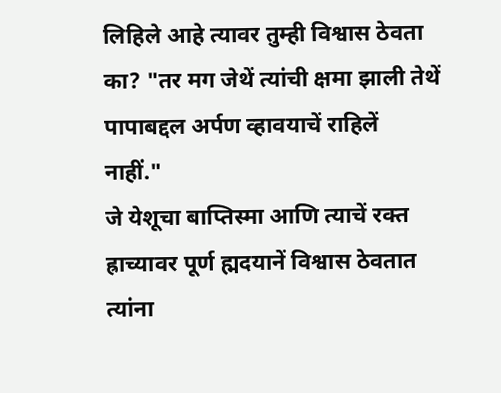लिहिले आहे त्यावर तुम्ही विश्वास ठेवता का? "तर मग जेथें त्यांची क्षमा झाली तेथें पापाबद्दल अर्पण व्हावयाचें राहिलें नाहीं."
जे येशूचा बाप्तिस्मा आणि त्याचें रक्त ह्राच्यावर पूर्ण ह्मदयानें विश्वास ठेवतात त्यांना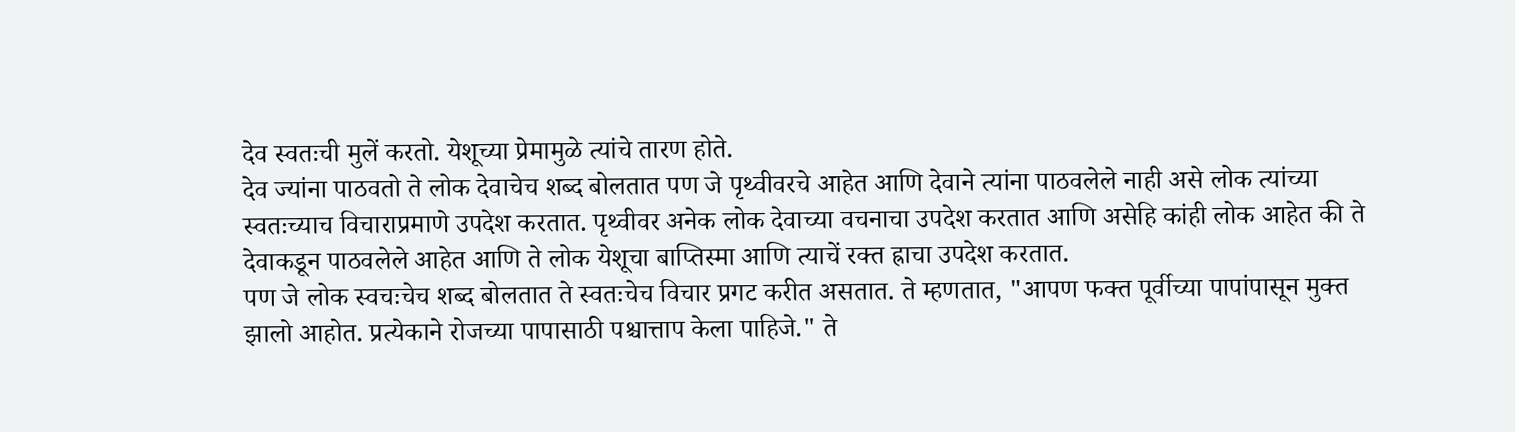देव स्वतःची मुलें करतो. येशूच्या प्रेमामुळे त्यांचे तारण होते.
देव ज्यांना पाठवतो ते लोक देवाचेच शब्द बोलतात पण जे पृथ्वीवरचे आहेत आणि देवाने त्यांना पाठवलेले नाही असे लोक त्यांच्या स्वतःच्याच विचाराप्रमाणे उपदेश करतात. पृथ्वीवर अनेक लोक देवाच्या वचनाचा उपदेश करतात आणि असेहि कांही लोक आहेत की ते देवाकडून पाठवलेले आहेत आणि ते लोक येशूचा बाप्तिस्मा आणि त्याचें रक्त ह्राचा उपदेश करतात.
पण जे लोक स्वचःचेच शब्द बोलतात ते स्वतःचेच विचार प्रगट करीत असतात. ते म्हणतात, "आपण फक्त पूर्वीच्या पापांपासून मुक्त झालो आहोत. प्रत्येकाने रोजच्या पापासाठी पश्चात्ताप केला पाहिजे." ते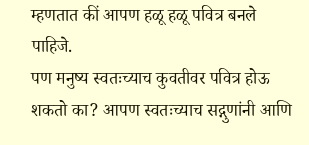म्हणतात कीं आपण हळू हळू पवित्र बनले पाहिजे.
पण मनुष्य स्वतःच्याच कुवतीवर पवित्र होऊ शकतो का? आपण स्वतःच्याच सद्गुणांनी आणि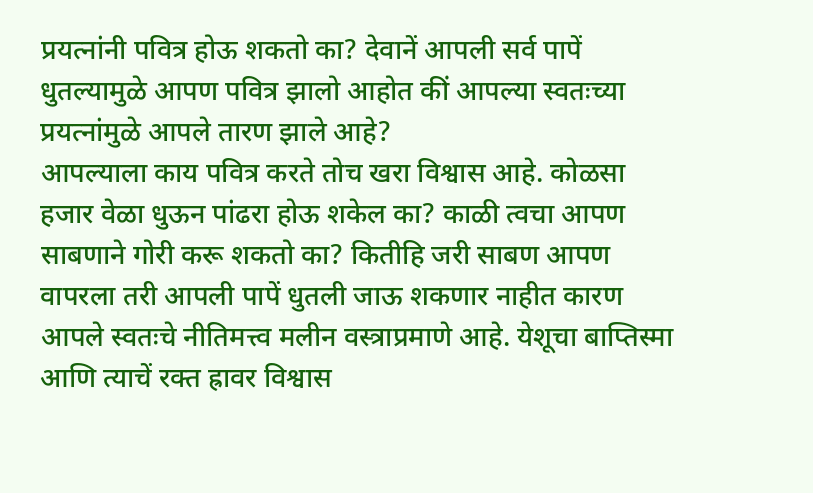प्रयत्नांनी पवित्र होऊ शकतो का? देवानें आपली सर्व पापें धुतल्यामुळे आपण पवित्र झालो आहोत कीं आपल्या स्वतःच्या प्रयत्नांमुळे आपले तारण झाले आहे?
आपल्याला काय पवित्र करते तोच खरा विश्वास आहे. कोळसा हजार वेळा धुऊन पांढरा होऊ शकेल का? काळी त्वचा आपण साबणाने गोरी करू शकतो का? कितीहि जरी साबण आपण वापरला तरी आपली पापें धुतली जाऊ शकणार नाहीत कारण आपले स्वतःचे नीतिमत्त्व मलीन वस्त्राप्रमाणे आहे. येशूचा बाप्तिस्मा आणि त्याचें रक्त ह्रावर विश्वास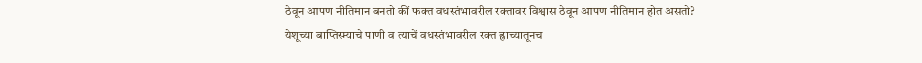ठेवून आपण नीतिमान बनतो कीं फक्त वधस्तंभावरील रक्तावर विश्वास ठेवून आपण नीतिमान होत असतो?
येशूच्या बाप्तिस्म्याचे पाणी व त्याचें वधस्तंभावरील रक्त ह्राच्यातूनच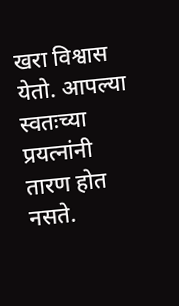खरा विश्वास येतो. आपल्या स्वतःच्या प्रयत्नांनी तारण होत नसते.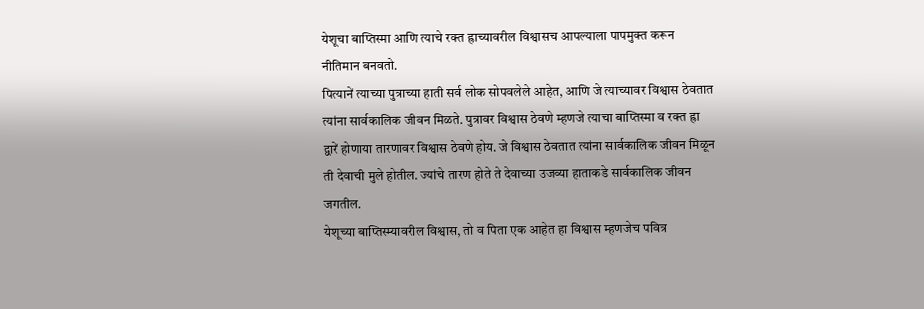येशूचा बाप्तिस्मा आणि त्याचे रक्त ह्राच्यावरील विश्वासच आपल्याला पापमुक्त करून नीतिमान बनवतो.
पित्यानें त्याच्या पुत्राच्या हाती सर्व लोक सोपवलेले आहेत, आणि जे त्याच्यावर विश्वास ठेवतात त्यांना सार्वकालिक जीवन मिळते. पुत्रावर विश्वास ठेवणे म्हणजे त्याचा बाप्तिस्मा व रक्त ह्रा द्वारें होणाया तारणावर विश्वास ठेवणे होय. जे विश्वास ठेवतात त्यांना सार्वकालिक जीवन मिळून ती देवाची मुले होतील. ज्यांचे तारण होते ते देवाच्या उजव्या हाताकडे सार्वकालिक जीवन जगतील.
येशूच्या बाप्तिस्म्यावरील विश्वास, तो व पिता एक आहेत हा विश्वास म्हणजेच पवित्र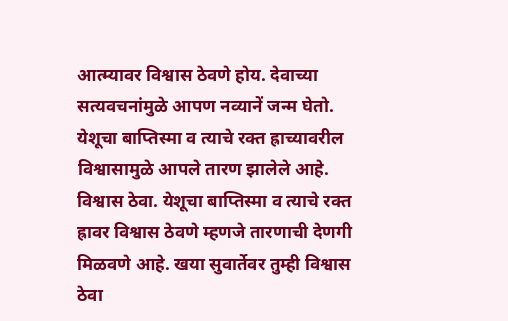आत्म्यावर विश्वास ठेवणे होय. देवाच्या सत्यवचनांमुळे आपण नव्यानें जन्म घेतो. येशूचा बाप्तिस्मा व त्याचे रक्त ह्राच्यावरील विश्वासामुळे आपले तारण झालेले आहे.
विश्वास ठेवा. येशूचा बाप्तिस्मा व त्याचे रक्त ह्रावर विश्वास ठेवणे म्हणजे तारणाची देणगी मिळवणे आहे. खया सुवार्तेवर तुम्ही विश्वास ठेवा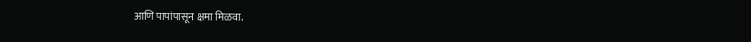आणि पापांपासून क्षमा मिळवा.